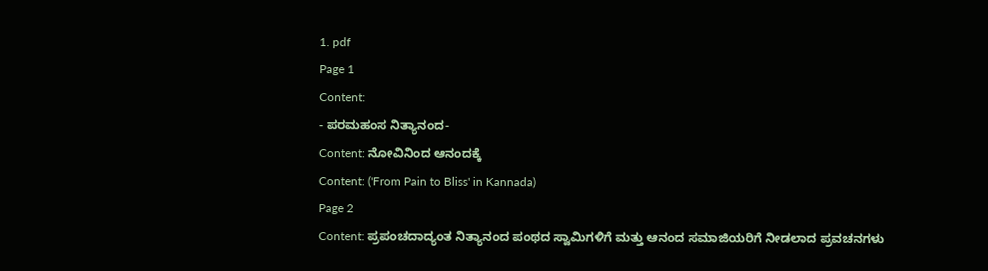1. pdf
Page 1
Content:
- ಪರಮಹಂಸ ನಿತ್ಯಾನಂದ-
Content: ನೋವಿನಿಂದ ಆನಂದಕ್ಕೆ
Content: ('From Pain to Bliss' in Kannada)
Page 2
Content: ಪ್ರಪಂಚದಾದ್ಯಂತ ನಿತ್ಯಾನಂದ ಪಂಥದ ಸ್ವಾಮಿಗಳಿಗೆ ಮತ್ತು ಆನಂದ ಸಮಾಜಿಯರಿಗೆ ನೀಡಲಾದ ಪ್ರವಚನಗಳು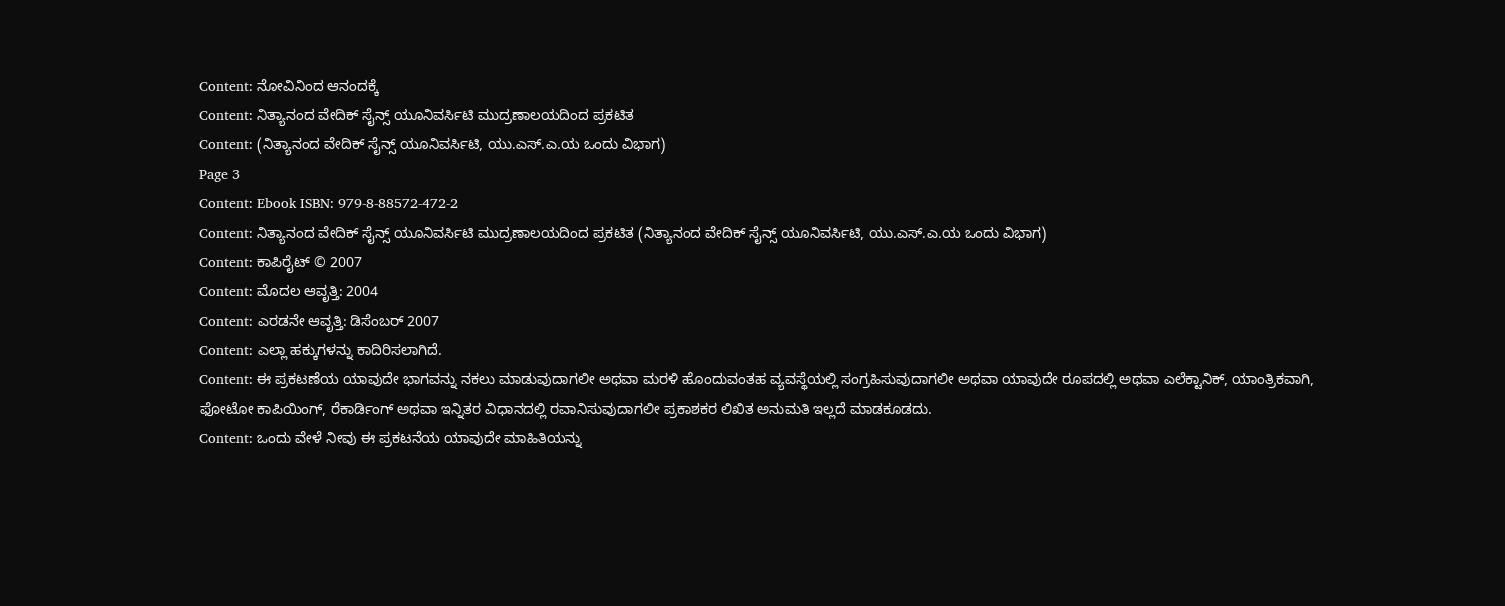Content: ನೋವಿನಿಂದ ಆನಂದಕ್ಕೆ
Content: ನಿತ್ಯಾನಂದ ವೇದಿಕ್ ಸೈನ್ಸ್ ಯೂನಿವರ್ಸಿಟಿ ಮುದ್ರಣಾಲಯದಿಂದ ಪ್ರಕಟಿತ
Content: (ನಿತ್ಯಾನಂದ ವೇದಿಕ್ ಸೈನ್ಸ್ ಯೂನಿವರ್ಸಿಟಿ, ಯು.ಎಸ್.ಎ.ಯ ಒಂದು ವಿಭಾಗ)
Page 3
Content: Ebook ISBN: 979-8-88572-472-2
Content: ನಿತ್ಯಾನಂದ ವೇದಿಕ್ ಸೈನ್ಸ್ ಯೂನಿವರ್ಸಿಟಿ ಮುದ್ರಣಾಲಯದಿಂದ ಪ್ರಕಟಿತ (ನಿತ್ಯಾನಂದ ವೇದಿಕ್ ಸೈನ್ಸ್ ಯೂನಿವರ್ಸಿಟಿ, ಯು.ಎಸ್.ಎ.ಯ ಒಂದು ವಿಭಾಗ)
Content: ಕಾಪಿರೈಟ್ © 2007
Content: ಮೊದಲ ಆವೃತ್ತಿ: 2004
Content: ಎರಡನೇ ಆವೃತ್ತಿ: ಡಿಸೆಂಬರ್ 2007
Content: ಎಲ್ಲಾ ಹಕ್ಕುಗಳನ್ನು ಕಾದಿರಿಸಲಾಗಿದೆ.
Content: ಈ ಪ್ರಕಟಣೆಯ ಯಾವುದೇ ಭಾಗವನ್ನು ನಕಲು ಮಾಡುವುದಾಗಲೀ ಅಥವಾ ಮರಳಿ ಹೊಂದುವಂತಹ ವ್ಯವಸ್ಥೆಯಲ್ಲಿ ಸಂಗ್ರಹಿಸುವುದಾಗಲೀ ಅಥವಾ ಯಾವುದೇ ರೂಪದಲ್ಲಿ ಅಥವಾ ಎಲೆಕ್ಟಾನಿಕ್, ಯಾಂತ್ರಿಕವಾಗಿ, ಫೋಟೋ ಕಾಪಿಯಿಂಗ್, ರೆಕಾರ್ಡಿಂಗ್ ಅಥವಾ ಇನ್ನಿತರ ವಿಧಾನದಲ್ಲಿ ರವಾನಿಸುವುದಾಗಲೀ ಪ್ರಕಾಶಕರ ಲಿಖಿತ ಅನುಮತಿ ಇಲ್ಲದೆ ಮಾಡಕೂಡದು.
Content: ಒಂದು ವೇಳೆ ನೀವು ಈ ಪ್ರಕಟನೆಯ ಯಾವುದೇ ಮಾಹಿತಿಯನ್ನು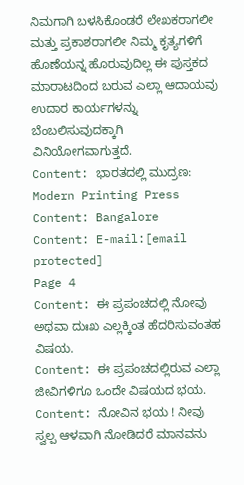ನಿಮಗಾಗಿ ಬಳಸಿಕೊಂಡರೆ ಲೇಖಕರಾಗಲೀ ಮತ್ತು ಪ್ರಕಾಶರಾಗಲೀ ನಿಮ್ಮ ಕೃತ್ಯಗಳಿಗೆ ಹೊಣೆಯನ್ನ ಹೊರುವುದಿಲ್ಲ ಈ ಪುಸ್ತಕದ ಮಾರಾಟದಿಂದ ಬರುವ ಎಲ್ಲಾ ಆದಾಯವು ಉದಾರ ಕಾರ್ಯಗಳನ್ನು ಬೆಂಬಲಿಸುವುದಕ್ಕಾಗಿ ವಿನಿಯೋಗವಾಗುತ್ತದೆ.
Content: ಭಾರತದಲ್ಲಿ ಮುದ್ರಣ: Modern Printing Press
Content: Bangalore
Content: E-mail:[email protected]
Page 4
Content: ಈ ಪ್ರಪಂಚದಲ್ಲಿ ನೋವು ಅಥವಾ ದುಃಖ ಎಲ್ಲಕ್ಕಿಂತ ಹೆದರಿಸುವಂತಹ ವಿಷಯ.
Content: ಈ ಪ್ರಪಂಚದಲ್ಲಿರುವ ಎಲ್ಲಾ ಜೀವಿಗಳಿಗೂ ಒಂದೇ ವಿಷಯದ ಭಯ.
Content: ನೋವಿನ ಭಯ ! ನೀವು ಸ್ವಲ್ಪ ಆಳವಾಗಿ ನೋಡಿದರೆ ಮಾನವನು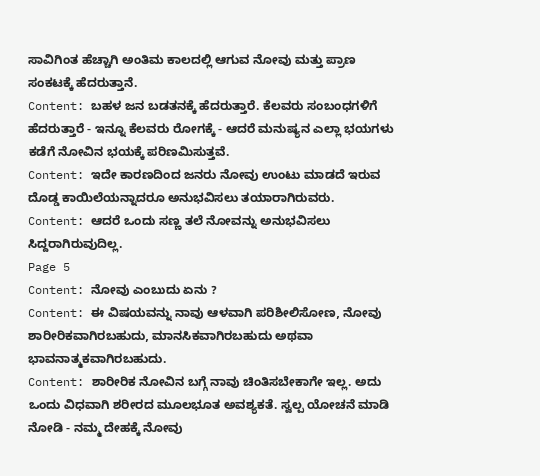ಸಾವಿಗಿಂತ ಹೆಚ್ಚಾಗಿ ಅಂತಿಮ ಕಾಲದಲ್ಲಿ ಆಗುವ ನೋವು ಮತ್ತು ಪ್ರಾಣ ಸಂಕಟಕ್ಕೆ ಹೆದರುತ್ತಾನೆ.
Content: ಬಹಳ ಜನ ಬಡತನಕ್ಕೆ ಹೆದರುತ್ತಾರೆ. ಕೆಲವರು ಸಂಬಂಧಗಳಿಗೆ ಹೆದರುತ್ತಾರೆ - ಇನ್ನೂ ಕೆಲವರು ರೋಗಕ್ಕೆ - ಆದರೆ ಮನುಷ್ಯನ ಎಲ್ಲಾ ಭಯಗಳು ಕಡೆಗೆ ನೋವಿನ ಭಯಕ್ಕೆ ಪರಿಣಮಿಸುತ್ತವೆ.
Content: ಇದೇ ಕಾರಣದಿಂದ ಜನರು ನೋವು ಉಂಟು ಮಾಡದೆ ಇರುವ ದೊಡ್ಡ ಕಾಯಿಲೆಯನ್ನಾದರೂ ಅನುಭವಿಸಲು ತಯಾರಾಗಿರುವರು.
Content: ಆದರೆ ಒಂದು ಸಣ್ಣ ತಲೆ ನೋವನ್ನು ಅನುಭವಿಸಲು ಸಿದ್ದರಾಗಿರುವುದಿಲ್ಲ.
Page 5
Content: ನೋವು ಎಂಬುದು ಏನು ?
Content: ಈ ವಿಷಯವನ್ನು ನಾವು ಆಳವಾಗಿ ಪರಿಶೀಲಿಸೋಣ, ನೋವು ಶಾರೀರಿಕವಾಗಿರಬಹುದು, ಮಾನಸಿಕವಾಗಿರಬಹುದು ಅಥವಾ ಭಾವನಾತ್ಮಕವಾಗಿರಬಹುದು.
Content: ಶಾರೀರಿಕ ನೋವಿನ ಬಗ್ಗೆ ನಾವು ಚಿಂತಿಸಬೇಕಾಗೇ ಇಲ್ಲ. ಅದು ಒಂದು ವಿಧವಾಗಿ ಶರೀರದ ಮೂಲಭೂತ ಅವಶ್ಯಕತೆ. ಸ್ವಲ್ಪ ಯೋಚನೆ ಮಾಡಿ ನೋಡಿ - ನಮ್ಮ ದೇಹಕ್ಕೆ ನೋವು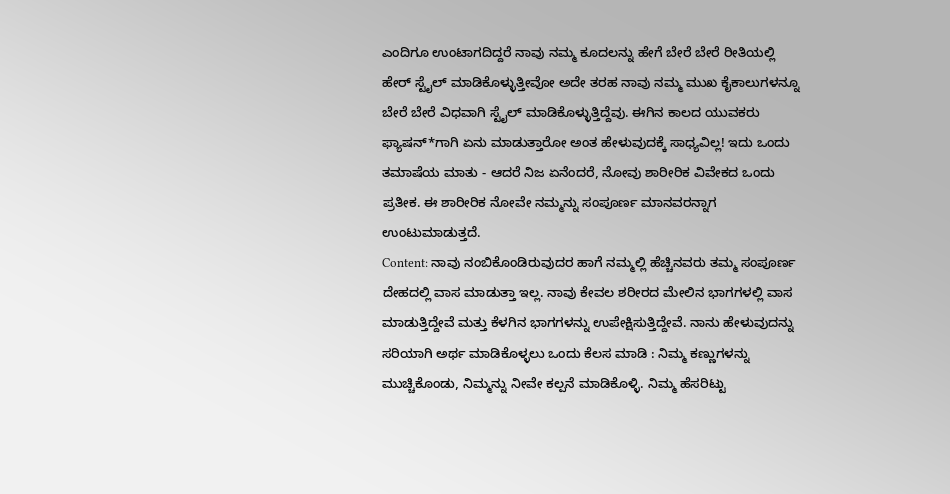ಎಂದಿಗೂ ಉಂಟಾಗದಿದ್ದರೆ ನಾವು ನಮ್ಮ ಕೂದಲನ್ನು ಹೇಗೆ ಬೇರೆ ಬೇರೆ ರೀತಿಯಲ್ಲಿ ಹೇರ್ ಸ್ಟೈಲ್ ಮಾಡಿಕೊಳ್ಳುತ್ತೀವೋ ಅದೇ ತರಹ ನಾವು ನಮ್ಮ ಮುಖ ಕೈಕಾಲುಗಳನ್ನೂ ಬೇರೆ ಬೇರೆ ವಿಧವಾಗಿ ಸ್ಟೈಲ್ ಮಾಡಿಕೊಳ್ಳುತ್ತಿದ್ದೆವು. ಈಗಿನ ಕಾಲದ ಯುವಕರು ಫ್ಯಾಷನ್*ಗಾಗಿ ಏನು ಮಾಡುತ್ತಾರೋ ಅಂತ ಹೇಳುವುದಕ್ಕೆ ಸಾಧ್ಯವಿಲ್ಲ! ಇದು ಒಂದು ತಮಾಷೆಯ ಮಾತು - ಆದರೆ ನಿಜ ಏನೆಂದರೆ, ನೋವು ಶಾರೀರಿಕ ವಿವೇಕದ ಒಂದು ಪ್ರತೀಕ. ಈ ಶಾರೀರಿಕ ನೋವೇ ನಮ್ಮನ್ನು ಸಂಪೂರ್ಣ ಮಾನವರನ್ನಾಗ ಉಂಟುಮಾಡುತ್ತದೆ.
Content: ನಾವು ನಂಬಿಕೊಂಡಿರುವುದರ ಹಾಗೆ ನಮ್ಮಲ್ಲಿ ಹೆಚ್ಚಿನವರು ತಮ್ಮ ಸಂಪೂರ್ಣ ದೇಹದಲ್ಲಿ ವಾಸ ಮಾಡುತ್ತಾ ಇಲ್ಲ. ನಾವು ಕೇವಲ ಶರೀರದ ಮೇಲಿನ ಭಾಗಗಳಲ್ಲಿ ವಾಸ ಮಾಡುತ್ತಿದ್ದೇವೆ ಮತ್ತು ಕೆಳಗಿನ ಭಾಗಗಳನ್ನು ಉಪೇಕ್ಷಿಸುತ್ತಿದ್ದೇವೆ. ನಾನು ಹೇಳುವುದನ್ನು ಸರಿಯಾಗಿ ಅರ್ಥ ಮಾಡಿಕೊಳ್ಳಲು ಒಂದು ಕೆಲಸ ಮಾಡಿ : ನಿಮ್ಮ ಕಣ್ಣುಗಳನ್ನು ಮುಚ್ಚಿಕೊಂಡು, ನಿಮ್ಮನ್ನು ನೀವೇ ಕಲ್ಪನೆ ಮಾಡಿಕೊಳ್ಳಿ. ನಿಮ್ಮ ಹೆಸರಿಟ್ಟು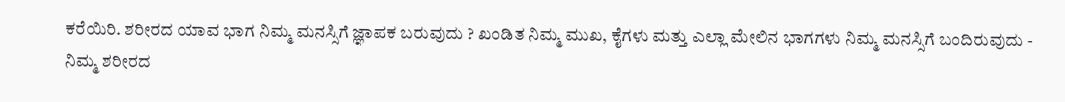ಕರೆಯಿರಿ. ಶರೀರದ ಯಾವ ಭಾಗ ನಿಮ್ಮ ಮನಸ್ಸಿಗೆ ಜ್ಞಾಪಕ ಬರುವುದು ? ಖಂಡಿತ ನಿಮ್ಮ ಮುಖ, ಕೈಗಳು ಮತ್ತು ಎಲ್ಲಾ ಮೇಲಿನ ಭಾಗಗಳು ನಿಮ್ಮ ಮನಸ್ಸಿಗೆ ಬಂದಿರುವುದು - ನಿಮ್ಮ ಶರೀರದ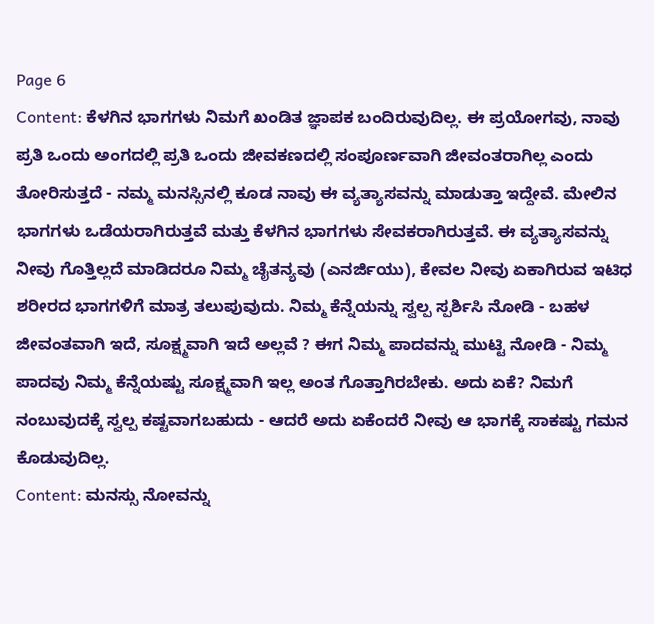Page 6
Content: ಕೆಳಗಿನ ಭಾಗಗಳು ನಿಮಗೆ ಖಂಡಿತ ಜ್ಞಾಪಕ ಬಂದಿರುವುದಿಲ್ಲ. ಈ ಪ್ರಯೋಗವು, ನಾವು ಪ್ರತಿ ಒಂದು ಅಂಗದಲ್ಲಿ ಪ್ರತಿ ಒಂದು ಜೀವಕಣದಲ್ಲಿ ಸಂಪೂರ್ಣವಾಗಿ ಜೀವಂತರಾಗಿಲ್ಲ ಎಂದು ತೋರಿಸುತ್ತದೆ - ನಮ್ಮ ಮನಸ್ಸಿನಲ್ಲಿ ಕೂಡ ನಾವು ಈ ವ್ಯತ್ಯಾಸವನ್ನು ಮಾಡುತ್ತಾ ಇದ್ದೇವೆ. ಮೇಲಿನ ಭಾಗಗಳು ಒಡೆಯರಾಗಿರುತ್ತವೆ ಮತ್ತು ಕೆಳಗಿನ ಭಾಗಗಳು ಸೇವಕರಾಗಿರುತ್ತವೆ. ಈ ವ್ಯತ್ಯಾಸವನ್ನು ನೀವು ಗೊತ್ತಿಲ್ಲದೆ ಮಾಡಿದರೂ ನಿಮ್ಮ ಚೈತನ್ಯವು (ಎನರ್ಜಿಯು), ಕೇವಲ ನೀವು ಏಕಾಗಿರುವ ಇಟಿಧ ಶರೀರದ ಭಾಗಗಳಿಗೆ ಮಾತ್ರ ತಲುಪುವುದು. ನಿಮ್ಮ ಕೆನ್ನೆಯನ್ನು ಸ್ವಲ್ಪ ಸ್ಪರ್ಶಿಸಿ ನೋಡಿ - ಬಹಳ ಜೀವಂತವಾಗಿ ಇದೆ, ಸೂಕ್ಷ್ಮವಾಗಿ ಇದೆ ಅಲ್ಲವೆ ? ಈಗ ನಿಮ್ಮ ಪಾದವನ್ನು ಮುಟ್ಟಿ ನೋಡಿ - ನಿಮ್ಮ ಪಾದವು ನಿಮ್ಮ ಕೆನ್ನೆಯಷ್ಟು ಸೂಕ್ಷ್ಮವಾಗಿ ಇಲ್ಲ ಅಂತ ಗೊತ್ತಾಗಿರಬೇಕು. ಅದು ಏಕೆ? ನಿಮಗೆ ನಂಬುವುದಕ್ಕೆ ಸ್ವಲ್ಪ ಕಷ್ಟವಾಗಬಹುದು - ಆದರೆ ಅದು ಏಕೆಂದರೆ ನೀವು ಆ ಭಾಗಕ್ಕೆ ಸಾಕಷ್ಟು ಗಮನ ಕೊಡುವುದಿಲ್ಲ.
Content: ಮನಸ್ಸು ನೋವನ್ನು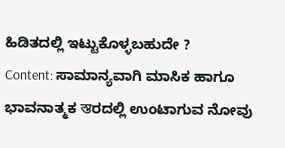ಹಿಡಿತದಲ್ಲಿ ಇಟ್ಟುಕೊಳ್ಳಬಹುದೇ ?
Content: ಸಾಮಾನ್ಯವಾಗಿ ಮಾಸಿಕ ಹಾಗೂ ಭಾವನಾತ್ಮಕ স্তರದಲ್ಲಿ ಉಂಟಾಗುವ ನೋವು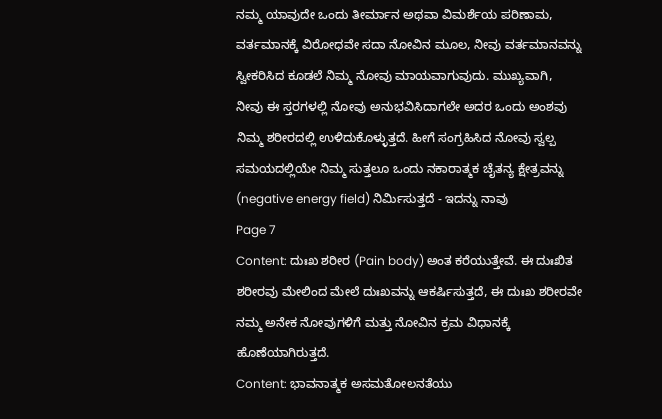ನಮ್ಮ ಯಾವುದೇ ಒಂದು ತೀರ್ಮಾನ ಅಥವಾ ವಿಮರ್ಶೆಯ ಪರಿಣಾಮ, ವರ್ತಮಾನಕ್ಕೆ ವಿರೋಧವೇ ಸದಾ ನೋವಿನ ಮೂಲ, ನೀವು ವರ್ತಮಾನವನ್ನು ಸ್ವೀಕರಿಸಿದ ಕೂಡಲೆ ನಿಮ್ಮ ನೋವು ಮಾಯವಾಗುವುದು. ಮುಖ್ಯವಾಗಿ, ನೀವು ಈ ಸ್ತರಗಳಲ್ಲಿ ನೋವು ಅನುಭವಿಸಿದಾಗಲೇ ಅದರ ಒಂದು ಅಂಶವು ನಿಮ್ಮ ಶರೀರದಲ್ಲಿ ಉಳಿದುಕೊಳ್ಳುತ್ತದೆ. ಹೀಗೆ ಸಂಗ್ರಹಿಸಿದ ನೋವು ಸ್ವಲ್ಪ ಸಮಯದಲ್ಲಿಯೇ ನಿಮ್ಮ ಸುತ್ತಲೂ ಒಂದು ನಕಾರಾತ್ಮಕ ಚೈತನ್ಯ ಕ್ಷೇತ್ರವನ್ನು (negative energy field) ನಿರ್ಮಿಸುತ್ತದೆ - ಇದನ್ನು ನಾವು
Page 7
Content: ದುಃಖ ಶರೀರ (Pain body) ಅಂತ ಕರೆಯುತ್ತೇವೆ. ಈ ದುಃಖಿತ ಶರೀರವು ಮೇಲಿಂದ ಮೇಲೆ ದುಃಖವನ್ನು ಆಕರ್ಷಿಸುತ್ತದೆ, ಈ ದುಃಖ ಶರೀರವೇ ನಮ್ಮ ಅನೇಕ ನೋವುಗಳಿಗೆ ಮತ್ತು ನೋವಿನ ಕ್ರಮ ವಿಧಾನಕ್ಕೆ ಹೊಣೆಯಾಗಿರುತ್ತದೆ.
Content: ಭಾವನಾತ್ಮಕ ಅಸಮತೋಲನತೆಯು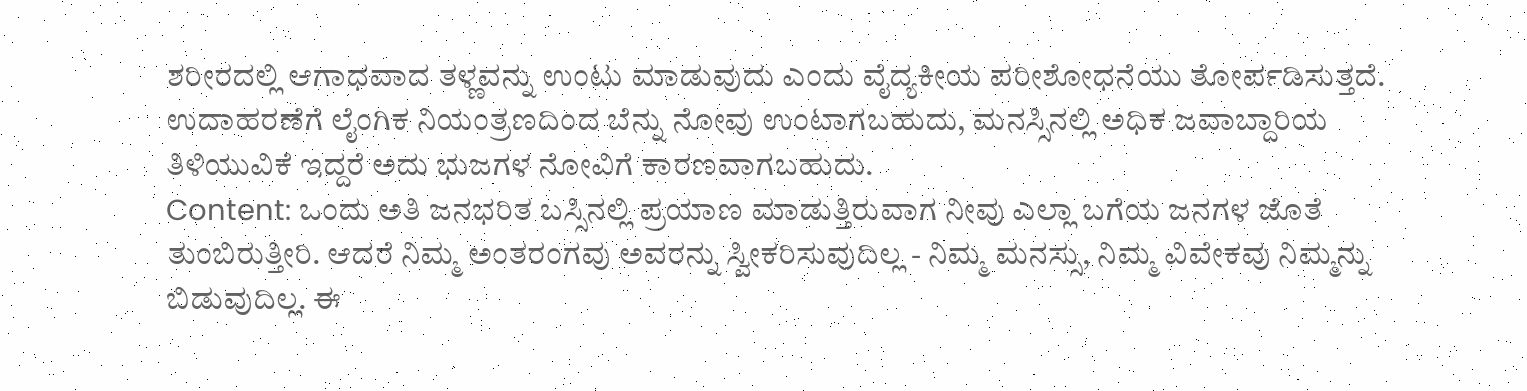ಶರೀರದಲ್ಲಿ ಆಗಾಧವಾದ ತಳ್ಣವನ್ನು ಉಂಟು ಮಾಡುವುದು ಎಂದು ವೈದ್ಯಕೀಯ ಪರೀಶೋಧನೆಯು ತೋರ್ಪಡಿಸುತ್ತದೆ. ಉದಾಹರಣೆಗೆ ಲೈಂಗಿಕ ನಿಯಂತ್ರಣದಿಂದ ಬೆನ್ನು ನೋವು ಉಂಟಾಗಬಹುದು, ಮನಸ್ಸಿನಲ್ಲಿ ಅಧಿಕ ಜವಾಬ್ದಾರಿಯ ತಿಳಿಯುವಿಕೆ ಇದ್ದರೆ ಅದು ಭುಜಗಳ ನೋವಿಗೆ ಕಾರಣವಾಗಬಹುದು.
Content: ಒಂದು ಅತಿ ಜನಭರಿತ ಬಸ್ಸಿನಲ್ಲಿ ಪ್ರಯಾಣ ಮಾಡುತ್ತಿರುವಾಗ ನೀವು ಎಲ್ಲಾ ಬಗೆಯ ಜನಗಳ ಜೊತೆ ತುಂಬಿರುತ್ತೀರಿ. ಆದರೆ ನಿಮ್ಮ ಅಂತರಂಗವು ಅವರನ್ನು ಸ್ವೀಕರಿಸುವುದಿಲ್ಲ - ನಿಮ್ಮ ಮನಸ್ಸು, ನಿಮ್ಮ ವಿವೇಕವು ನಿಮ್ಮನ್ನು ಬಿಡುವುದಿಲ್ಲ. ಈ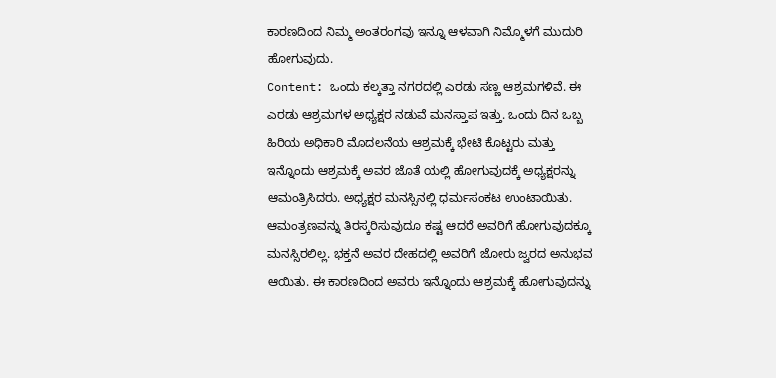ಕಾರಣದಿಂದ ನಿಮ್ಮ ಅಂತರಂಗವು ಇನ್ನೂ ಆಳವಾಗಿ ನಿಮ್ಮೊಳಗೆ ಮುದುರಿ ಹೋಗುವುದು.
Content: ಒಂದು ಕಲ್ಕತ್ತಾ ನಗರದಲ್ಲಿ ಎರಡು ಸಣ್ಣ ಆಶ್ರಮಗಳಿವೆ. ಈ ಎರಡು ಆಶ್ರಮಗಳ ಅಧ್ಯಕ್ಷರ ನಡುವೆ ಮನಸ್ತಾಪ ಇತ್ತು. ಒಂದು ದಿನ ಒಬ್ಬ ಹಿರಿಯ ಅಧಿಕಾರಿ ಮೊದಲನೆಯ ಆಶ್ರಮಕ್ಕೆ ಭೇಟಿ ಕೊಟ್ಟರು ಮತ್ತು ಇನ್ನೊಂದು ಆಶ್ರಮಕ್ಕೆ ಅವರ ಜೊತೆ ಯಲ್ಲಿ ಹೋಗುವುದಕ್ಕೆ ಅಧ್ಯಕ್ಷರನ್ನು ಆಮಂತ್ರಿಸಿದರು. ಅಧ್ಯಕ್ಷರ ಮನಸ್ಸಿನಲ್ಲಿ ಧರ್ಮಸಂಕಟ ಉಂಟಾಯಿತು. ಆಮಂತ್ರಣವನ್ನು ತಿರಸ್ಕರಿಸುವುದೂ ಕಷ್ಟ ಆದರೆ ಅವರಿಗೆ ಹೋಗುವುದಕ್ಕೂ ಮನಸ್ಸಿರಲಿಲ್ಲ. ಭಕ್ತನೆ ಅವರ ದೇಹದಲ್ಲಿ ಅವರಿಗೆ ಜೋರು ಜ್ವರದ ಅನುಭವ ಆಯಿತು. ಈ ಕಾರಣದಿಂದ ಅವರು ಇನ್ನೊಂದು ಆಶ್ರಮಕ್ಕೆ ಹೋಗುವುದನ್ನು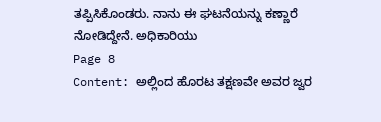ತಪ್ಪಿಸಿಕೊಂಡರು. ನಾನು ಈ ಘಟನೆಯನ್ನು ಕಣ್ಣಾರೆ ನೋಡಿದ್ದೇನೆ. ಅಧಿಕಾರಿಯು
Page 8
Content: ಅಲ್ಲಿಂದ ಹೊರಟ ತಕ್ಷಣವೇ ಅವರ ಜ್ವರ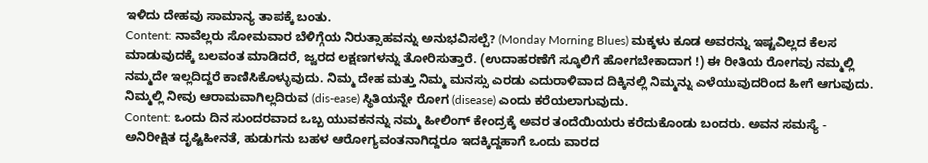ಇಳಿದು ದೇಹವು ಸಾಮಾನ್ಯ ತಾಪಕ್ಕೆ ಬಂತು.
Content: ನಾವೆಲ್ಲರು ಸೋಮವಾರ ಬೆಳಿಗ್ಗೆಯ ನಿರುತ್ಸಾಹವನ್ನು ಅನುಭವಿಸಲ್ಪೆ? (Monday Morning Blues) ಮಕ್ಕಳು ಕೂಡ ಅವರನ್ನು ಇಷ್ಟವಿಲ್ಲದ ಕೆಲಸ ಮಾಡುವುದಕ್ಕೆ ಬಲವಂತ ಮಾಡಿದರೆ, ಜ್ವರದ ಲಕ್ಷಣಗಳನ್ನು ತೋರಿಸುತ್ತಾರೆ. (ಉದಾಹರಣೆಗೆ ಸ್ಕೂಲಿಗೆ ಹೋಗಬೇಕಾದಾಗ !) ಈ ರೀತಿಯ ರೋಗವು ನಮ್ಮಲ್ಲಿ ನಮ್ಮದೇ ಇಲ್ಲದಿದ್ದರೆ ಕಾಣಿಸಿಕೊಳ್ಳುವುದು. ನಿಮ್ಮ ದೇಹ ಮತ್ತು ನಿಮ್ಮ ಮನಸ್ಸು ಎರಡು ಎದುರಾಳಿವಾದ ದಿಕ್ಕಿನಲ್ಲಿ ನಿಮ್ಮನ್ನು ಎಳೆಯುವುದರಿಂದ ಹೀಗೆ ಆಗುವುದು. ನಿಮ್ಮಲ್ಲಿ ನೀವು ಆರಾಮವಾಗಿಲ್ಲದಿರುವ (dis-ease) ಸ್ಥಿತಿಯನ್ನೇ ರೋಗ (disease) ಎಂದು ಕರೆಯಲಾಗುವುದು.
Content: ಒಂದು ದಿನ ಸುಂದರವಾದ ಒಬ್ಬ ಯುವಕನನ್ನು ನಮ್ಮ ಹೀಲಿಂಗ್ ಕೇಂದ್ರಕ್ಕೆ ಅವರ ತಂದೆಯಿಯರು ಕರೆದುಕೊಂಡು ಬಂದರು. ಅವನ ಸಮಸ್ಯೆ - ಅನಿರೀಕ್ಷಿತ ದೃಷ್ಟಿಹೀನತೆ, ಹುಡುಗನು ಬಹಳ ಆರೋಗ್ಯವಂತನಾಗಿದ್ದರೂ ಇದಕ್ಕಿದ್ದಹಾಗೆ ಒಂದು ವಾರದ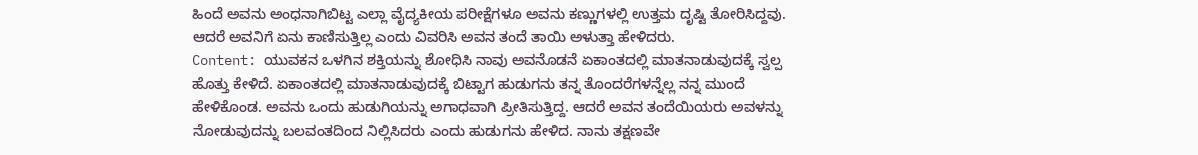ಹಿಂದೆ ಅವನು ಅಂಧನಾಗಿಬಿಟ್ಟ ಎಲ್ಲಾ ವೈದ್ಯಕೀಯ ಪರೀಕ್ಷೆಗಳೂ ಅವನು ಕಣ್ಣುಗಳಲ್ಲಿ ಉತ್ತಮ ದೃಷ್ಟಿ ತೋರಿಸಿದ್ದವು. ಆದರೆ ಅವನಿಗೆ ಏನು ಕಾಣಿಸುತ್ತಿಲ್ಲ ಎಂದು ವಿವರಿಸಿ ಅವನ ತಂದೆ ತಾಯಿ ಅಳುತ್ತಾ ಹೇಳಿದರು.
Content: ಯುವಕನ ಒಳಗಿನ ಶಕ್ತಿಯನ್ನು ಶೋಧಿಸಿ ನಾವು ಅವನೊಡನೆ ಏಕಾಂತದಲ್ಲಿ ಮಾತನಾಡುವುದಕ್ಕೆ ಸ್ವಲ್ಪ ಹೊತ್ತು ಕೇಳಿದೆ. ಏಕಾಂತದಲ್ಲಿ ಮಾತನಾಡುವುದಕ್ಕೆ ಬಿಟ್ಟಾಗ ಹುಡುಗನು ತನ್ನ ತೊಂದರೆಗಳನ್ನೆಲ್ಲ ನನ್ನ ಮುಂದೆ ಹೇಳಿಕೊಂಡ. ಅವನು ಒಂದು ಹುಡುಗಿಯನ್ನು ಅಗಾಧವಾಗಿ ಪ್ರೀತಿಸುತ್ತಿದ್ದ. ಆದರೆ ಅವನ ತಂದೆಯಿಯರು ಅವಳನ್ನು ನೋಡುವುದನ್ನು ಬಲವಂತದಿಂದ ನಿಲ್ಲಿಸಿದರು ಎಂದು ಹುಡುಗನು ಹೇಳಿದ. ನಾನು ತಕ್ಷಣವೇ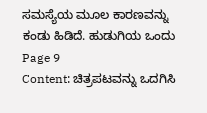ಸಮಸ್ಯೆಯ ಮೂಲ ಕಾರಣವನ್ನು ಕಂಡು ಹಿಡಿದೆ. ಹುಡುಗಿಯ ಒಂದು
Page 9
Content: ಚಿತ್ರಪಟವನ್ನು ಒದಗಿಸಿ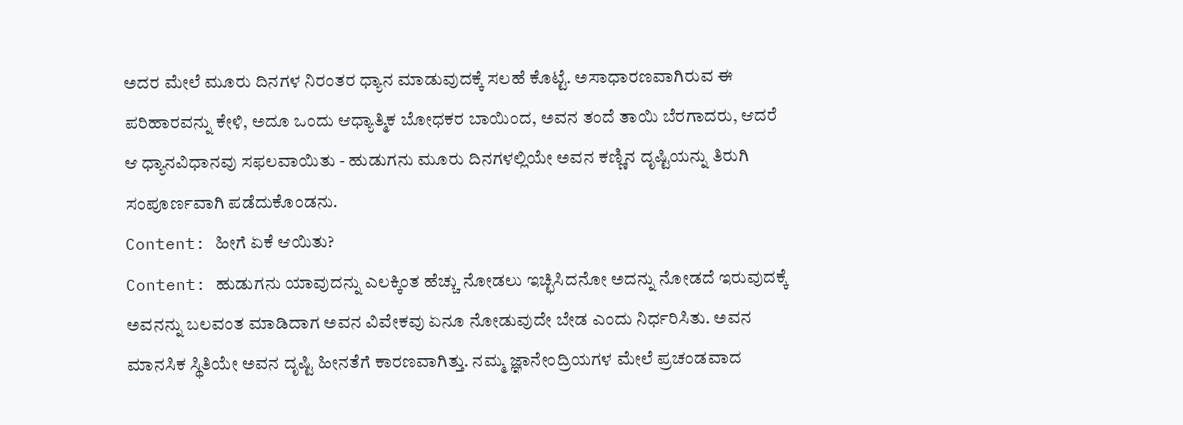ಅದರ ಮೇಲೆ ಮೂರು ದಿನಗಳ ನಿರಂತರ ಧ್ಯಾನ ಮಾಡುವುದಕ್ಕೆ ಸಲಹೆ ಕೊಟ್ಟೆ. ಅಸಾಧಾರಣವಾಗಿರುವ ಈ ಪರಿಹಾರವನ್ನು ಕೇಳಿ, ಅದೂ ಒಂದು ಆಧ್ಯಾತ್ಮಿಕ ಬೋಧಕರ ಬಾಯಿಂದ, ಅವನ ತಂದೆ ತಾಯಿ ಬೆರಗಾದರು, ಆದರೆ ಆ ಧ್ಯಾನವಿಧಾನವು ಸಫಲವಾಯಿತು - ಹುಡುಗನು ಮೂರು ದಿನಗಳಲ್ಲಿಯೇ ಅವನ ಕಣ್ಣಿನ ದೃಷ್ಟಿಯನ್ನು ತಿರುಗಿ ಸಂಪೂರ್ಣವಾಗಿ ಪಡೆದುಕೊಂಡನು.
Content: ಹೀಗೆ ಏಕೆ ಆಯಿತು?
Content: ಹುಡುಗನು ಯಾವುದನ್ನು ಎಲಕ್ಕಿಂತ ಹೆಚ್ಚು ನೋಡಲು ಇಚ್ಛಿಸಿದನೋ ಅದನ್ನು ನೋಡದೆ ಇರುವುದಕ್ಕೆ ಅವನನ್ನು ಬಲವಂತ ಮಾಡಿದಾಗ ಅವನ ವಿವೇಕವು ಏನೂ ನೋಡುವುದೇ ಬೇಡ ಎಂದು ನಿರ್ಧರಿಸಿತು. ಅವನ ಮಾನಸಿಕ ಸ್ಥಿತಿಯೇ ಅವನ ದೃಷ್ಟಿ ಹೀನತೆಗೆ ಕಾರಣವಾಗಿತ್ತು. ನಮ್ಮ ಜ್ಞಾನೇಂದ್ರಿಯಗಳ ಮೇಲೆ ಪ್ರಚಂಡವಾದ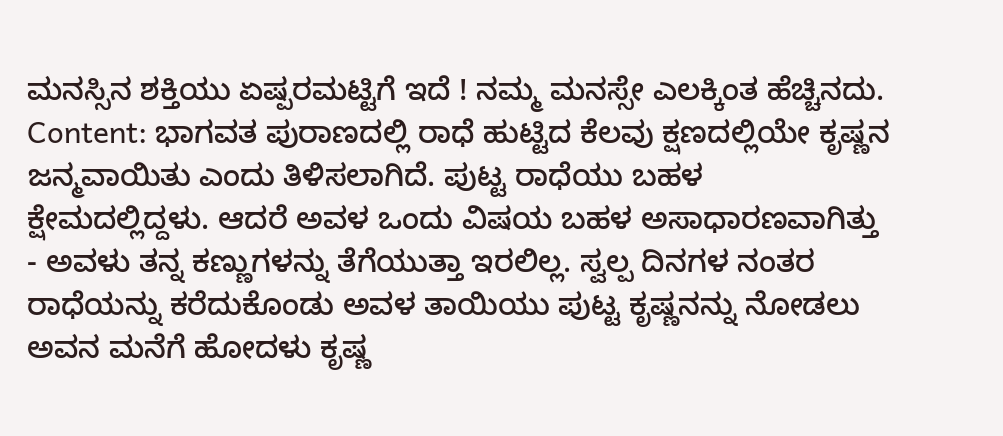ಮನಸ್ಸಿನ ಶಕ್ತಿಯು ಏಷ್ಪರಮಟ್ಟಿಗೆ ಇದೆ ! ನಮ್ಮ ಮನಸ್ಸೇ ಎಲಕ್ಕಿಂತ ಹೆಚ್ಚಿನದು.
Content: ಭಾಗವತ ಪುರಾಣದಲ್ಲಿ ರಾಧೆ ಹುಟ್ಟಿದ ಕೆಲವು ಕ್ಷಣದಲ್ಲಿಯೇ ಕೃಷ್ಣನ ಜನ್ಮವಾಯಿತು ಎಂದು ತಿಳಿಸಲಾಗಿದೆ. ಪುಟ್ಟ ರಾಧೆಯು ಬಹಳ ಕ್ಷೇಮದಲ್ಲಿದ್ದಳು. ಆದರೆ ಅವಳ ಒಂದು ವಿಷಯ ಬಹಳ ಅಸಾಧಾರಣವಾಗಿತ್ತು - ಅವಳು ತನ್ನ ಕಣ್ಣುಗಳನ್ನು ತೆಗೆಯುತ್ತಾ ಇರಲಿಲ್ಲ. ಸ್ವಲ್ಪ ದಿನಗಳ ನಂತರ ರಾಧೆಯನ್ನು ಕರೆದುಕೊಂಡು ಅವಳ ತಾಯಿಯು ಪುಟ್ಟ ಕೃಷ್ಣನನ್ನು ನೋಡಲು ಅವನ ಮನೆಗೆ ಹೋದಳು ಕೃಷ್ಣ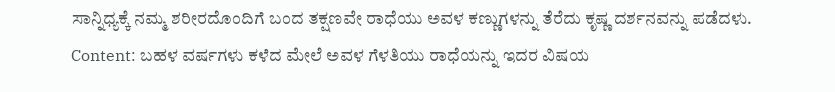ಸಾನ್ನಿಧ್ಯಕ್ಕೆ ನಮ್ಮ ಶರೀರದೊಂದಿಗೆ ಬಂದ ತಕ್ಷಣವೇ ರಾಧೆಯು ಅವಳ ಕಣ್ಣುಗಳನ್ನು ತೆರೆದು ಕೃಷ್ಣ ದರ್ಶನವನ್ನು ಪಡೆದಳು.
Content: ಬಹಳ ವರ್ಷಗಳು ಕಳೆದ ಮೇಲೆ ಅವಳ ಗೆಳತಿಯು ರಾಧೆಯನ್ನು ಇದರ ವಿಷಯ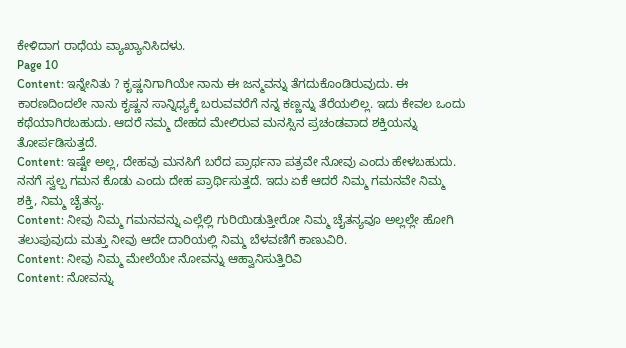ಕೇಳಿದಾಗ ರಾಧೆಯ ವ್ಯಾಖ್ಯಾನಿಸಿದಳು.
Page 10
Content: ಇನ್ನೇನಿತು ? ಕೃಷ್ಣನಿಗಾಗಿಯೇ ನಾನು ಈ ಜನ್ಮವನ್ನು ತೆಗದುಕೊಂಡಿರುವುದು. ಈ ಕಾರಣದಿಂದಲೇ ನಾನು ಕೃಷ್ಣನ ಸಾನ್ನಿಧ್ಯಕ್ಕೆ ಬರುವವರೆಗೆ ನನ್ನ ಕಣ್ಣನ್ನು ತೆರೆಯಲಿಲ್ಲ. ಇದು ಕೇವಲ ಒಂದು ಕಥೆಯಾಗಿರಬಹುದು. ಆದರೆ ನಮ್ಮ ದೇಹದ ಮೇಲಿರುವ ಮನಸ್ಸಿನ ಪ್ರಚಂಡವಾದ ಶಕ್ತಿಯನ್ನು ತೋರ್ಪಡಿಸುತ್ತದೆ.
Content: ಇಷ್ಟೇ ಅಲ್ಲ, ದೇಹವು ಮನಸಿಗೆ ಬರೆದ ಪ್ರಾರ್ಥನಾ ಪತ್ರವೇ ನೋವು ಎಂದು ಹೇಳಬಹುದು. ನನಗೆ ಸ್ವಲ್ಪ ಗಮನ ಕೊಡು ಎಂದು ದೇಹ ಪ್ರಾರ್ಥಿಸುತ್ತದೆ. ಇದು ಏಕೆ ಆದರೆ ನಿಮ್ಮ ಗಮನವೇ ನಿಮ್ಮ ಶಕ್ತಿ, ನಿಮ್ಮ ಚೈತನ್ಯ.
Content: ನೀವು ನಿಮ್ಮ ಗಮನವನ್ನು ಎಲ್ಲೆಲ್ಲಿ ಗುರಿಯಿಡುತ್ತೀರೋ ನಿಮ್ಮ ಚೈತನ್ಯವೂ ಅಲ್ಲಲ್ಲೇ ಹೋಗಿ ತಲುಪುವುದು ಮತ್ತು ನೀವು ಆದೇ ದಾರಿಯಲ್ಲಿ ನಿಮ್ಮ ಬೆಳವಣಿಗೆ ಕಾಣುವಿರಿ.
Content: ನೀವು ನಿಮ್ಮ ಮೇಲೆಯೇ ನೋವನ್ನು ಆಹ್ವಾನಿಸುತ್ತಿರಿವಿ
Content: ನೋವನ್ನು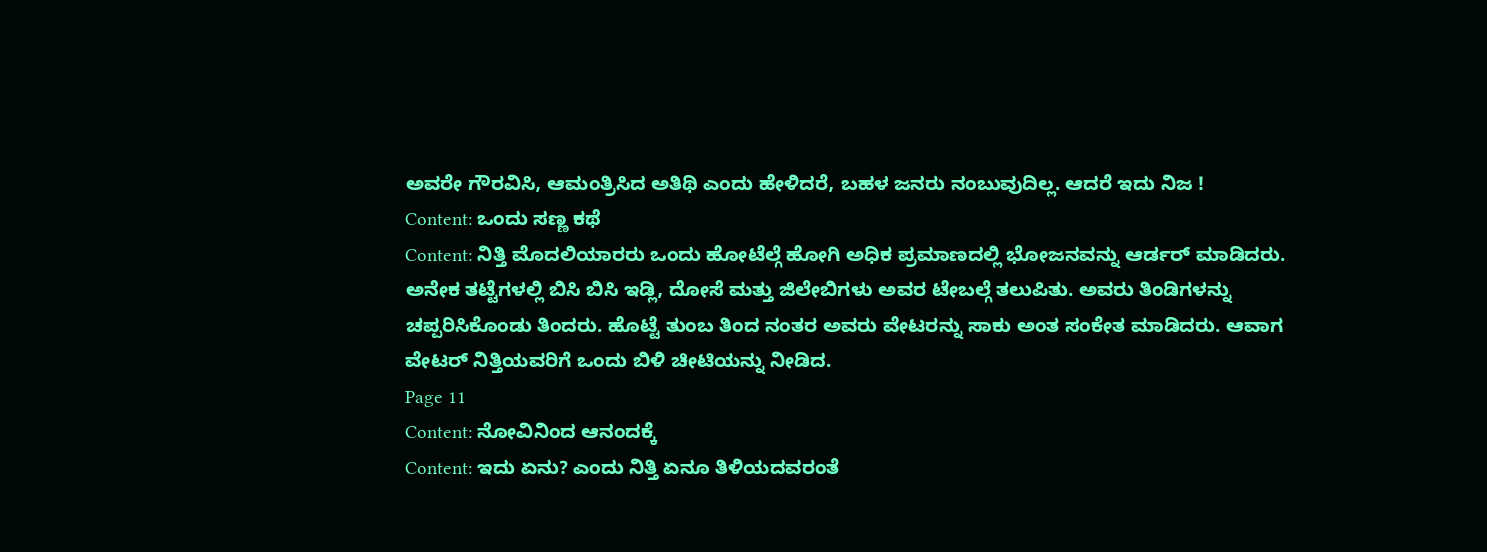ಅವರೇ ಗೌರವಿಸಿ, ಆಮಂತ್ರಿಸಿದ ಅತಿಥಿ ಎಂದು ಹೇಳಿದರೆ, ಬಹಳ ಜನರು ನಂಬುವುದಿಲ್ಲ. ಆದರೆ ಇದು ನಿಜ !
Content: ಒಂದು ಸಣ್ಣ ಕಥೆ
Content: ನಿತ್ತಿ ಮೊದಲಿಯಾರರು ಒಂದು ಹೋಟೆಲ್ಗೆ ಹೋಗಿ ಅಧಿಕ ಪ್ರಮಾಣದಲ್ಲಿ ಭೋಜನವನ್ನು ಆರ್ಡರ್ ಮಾಡಿದರು. ಅನೇಕ ತಟ್ಟೆಗಳಲ್ಲಿ ಬಿಸಿ ಬಿಸಿ ಇಡ್ಲಿ, ದೋಸೆ ಮತ್ತು ಜಿಲೇಬಿಗಳು ಅವರ ಟೇಬಲ್ಗೆ ತಲುಪಿತು. ಅವರು ತಿಂಡಿಗಳನ್ನು ಚಪ್ಪರಿಸಿಕೊಂಡು ತಿಂದರು. ಹೊಟ್ಟೆ ತುಂಬ ತಿಂದ ನಂತರ ಅವರು ವೇಟರನ್ನು ಸಾಕು ಅಂತ ಸಂಕೇತ ಮಾಡಿದರು. ಆವಾಗ ವೇಟರ್ ನಿತ್ತಿಯವರಿಗೆ ಒಂದು ಬಿಳಿ ಚೀಟಿಯನ್ನು ನೀಡಿದ.
Page 11
Content: ನೋವಿನಿಂದ ಆನಂದಕ್ಕೆ
Content: ಇದು ಏನು? ಎಂದು ನಿತ್ತಿ ಏನೂ ತಿಳಿಯದವರಂತೆ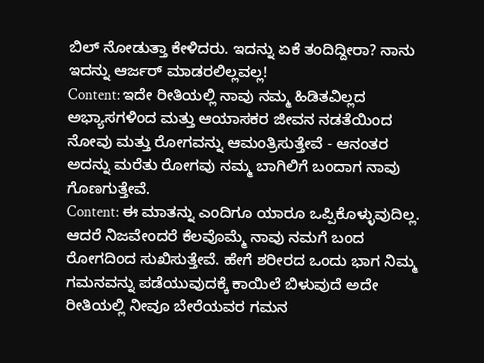ಬಿಲ್ ನೋಡುತ್ತಾ ಕೇಳಿದರು. ಇದನ್ನು ಏಕೆ ತಂದಿದ್ದೀರಾ? ನಾನು ಇದನ್ನು ಆರ್ಜರ್ ಮಾಡರಲಿಲ್ಲವಲ್ಲ!
Content: ಇದೇ ರೀತಿಯಲ್ಲಿ ನಾವು ನಮ್ಮ ಹಿಡಿತವಿಲ್ಲದ ಅಭ್ಯಾಸಗಳಿಂದ ಮತ್ತು ಆಯಾಸಕರ ಜೀವನ ನಡತೆಯಿಂದ ನೋವು ಮತ್ತು ರೋಗವನ್ನು ಆಮಂತ್ರಿಸುತ್ತೇವೆ - ಆನಂತರ ಅದನ್ನು ಮರೆತು ರೋಗವು ನಮ್ಮ ಬಾಗಿಲಿಗೆ ಬಂದಾಗ ನಾವು ಗೊಣಗುತ್ತೇವೆ.
Content: ಈ ಮಾತನ್ನು ಎಂದಿಗೂ ಯಾರೂ ಒಪ್ಪಿಕೊಳ್ಳುವುದಿಲ್ಲ. ಆದರೆ ನಿಜವೇಂದರೆ ಕೆಲವೊಮ್ಮೆ ನಾವು ನಮಗೆ ಬಂದ ರೋಗದಿಂದ ಸುಖಿಸುತ್ತೇವೆ. ಹೇಗೆ ಶರೀರದ ಒಂದು ಭಾಗ ನಿಮ್ಮ ಗಮನವನ್ನು ಪಡೆಯುವುದಕ್ಕೆ ಕಾಯಿಲೆ ಬಿಳುವುದೆ ಅದೇ ರೀತಿಯಲ್ಲಿ ನೀವೂ ಬೇರೆಯವರ ಗಮನ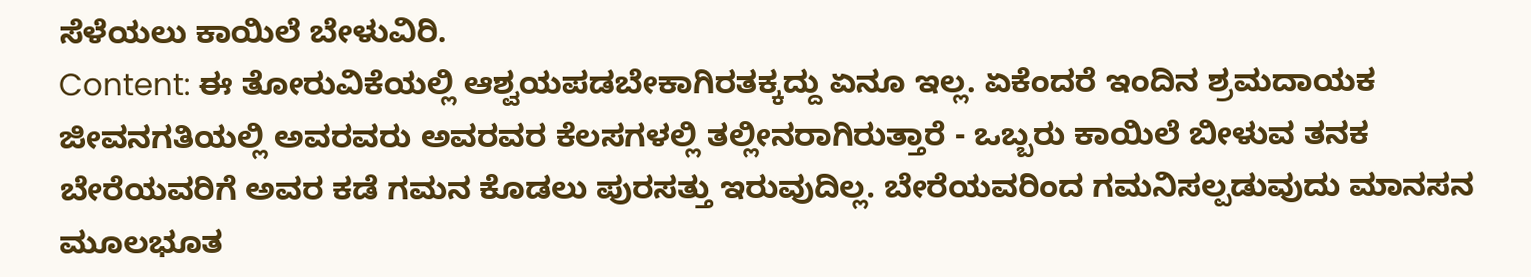ಸೆಳೆಯಲು ಕಾಯಿಲೆ ಬೇಳುವಿರಿ.
Content: ಈ ತೋರುವಿಕೆಯಲ್ಲಿ ಆಶ್ವಯಪಡಬೇಕಾಗಿರತಕ್ಕದ್ದು ಏನೂ ಇಲ್ಲ. ಏಕೆಂದರೆ ಇಂದಿನ ಶ್ರಮದಾಯಕ ಜೀವನಗತಿಯಲ್ಲಿ ಅವರವರು ಅವರವರ ಕೆಲಸಗಳಲ್ಲಿ ತಲ್ಲೀನರಾಗಿರುತ್ತಾರೆ - ಒಬ್ಬರು ಕಾಯಿಲೆ ಬೀಳುವ ತನಕ ಬೇರೆಯವರಿಗೆ ಅವರ ಕಡೆ ಗಮನ ಕೊಡಲು ಪುರಸತ್ತು ಇರುವುದಿಲ್ಲ. ಬೇರೆಯವರಿಂದ ಗಮನಿಸಲ್ಪಡುವುದು ಮಾನಸನ ಮೂಲಭೂತ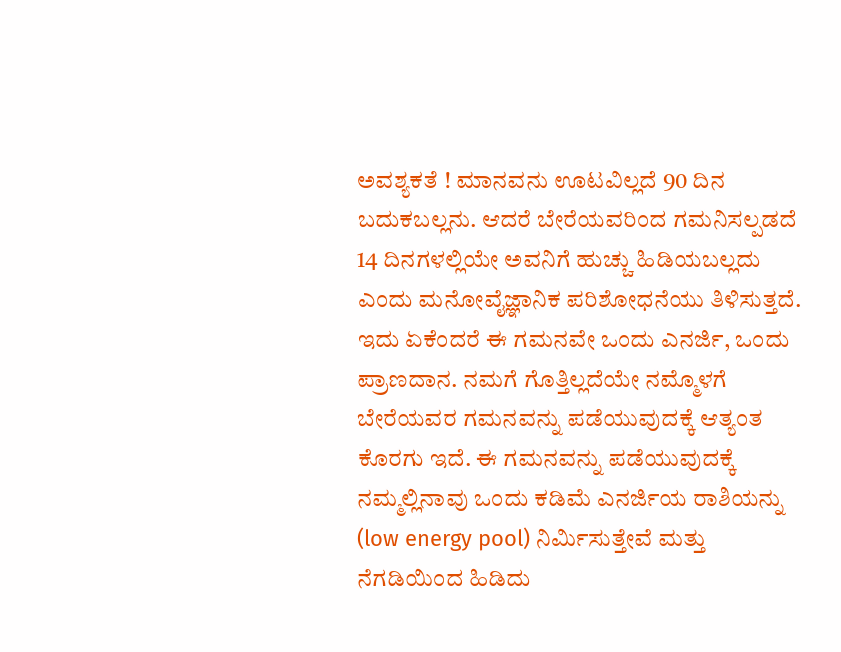ಅವಶ್ಯಕತೆ ! ಮಾನವನು ಊಟವಿಲ್ಲದೆ 90 ದಿನ ಬದುಕಬಲ್ಲನು. ಆದರೆ ಬೇರೆಯವರಿಂದ ಗಮನಿಸಲ್ಪಡದೆ 14 ದಿನಗಳಲ್ಲಿಯೇ ಅವನಿಗೆ ಹುಚ್ಚು ಹಿಡಿಯಬಲ್ಲದು ಎಂದು ಮನೋವೈಜ್ಞಾನಿಕ ಪರಿಶೋಧನೆಯು ತಿಳಿಸುತ್ತದೆ. ಇದು ಏಕೆಂದರೆ ಈ ಗಮನವೇ ಒಂದು ಎನರ್ಜಿ, ಒಂದು ಪ್ರಾಣದಾನ. ನಮಗೆ ಗೊತ್ತಿಲ್ಲದೆಯೇ ನಮ್ಮೊಳಗೆ ಬೇರೆಯವರ ಗಮನವನ್ನು ಪಡೆಯುವುದಕ್ಕೆ ಆತ್ಯಂತ ಕೊರಗು ಇದೆ. ಈ ಗಮನವನ್ನು ಪಡೆಯುವುದಕ್ಕೆ ನಮ್ಮಲ್ಲಿನಾವು ಒಂದು ಕಡಿಮೆ ಎನರ್ಜಿಯ ರಾಶಿಯನ್ನು (low energy pool) ನಿರ್ಮಿಸುತ್ತೇವೆ ಮತ್ತು ನೆಗಡಿಯಿಂದ ಹಿಡಿದು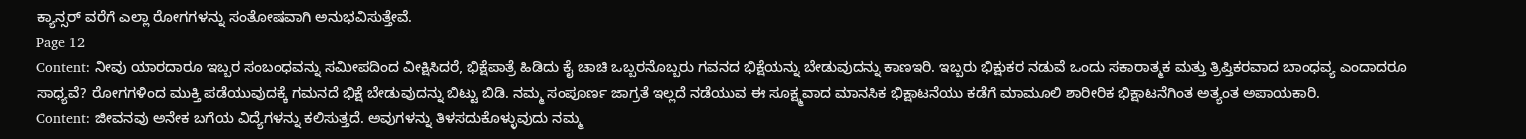ಕ್ಯಾನ್ಸರ್ ವರೆಗೆ ಎಲ್ಲಾ ರೋಗಗಳನ್ನು ಸಂತೋಷವಾಗಿ ಅನುಭವಿಸುತ್ತೇವೆ.
Page 12
Content: ನೀವು ಯಾರದಾರೂ ಇಬ್ಬರ ಸಂಬಂಧವನ್ನು ಸಮೀಪದಿಂದ ವೀಕ್ಷಿಸಿದರೆ, ಭಿಕ್ಷೆಪಾತ್ರೆ ಹಿಡಿದು ಕೈ ಚಾಚಿ ಒಬ್ಬರನೊಬ್ಬರು ಗವನದ ಭಿಕ್ಷೆಯನ್ನು ಬೇಡುವುದನ್ನು ಕಾಣಇರಿ. ಇಬ್ಬರು ಭಿಕ್ಷುಕರ ನಡುವೆ ಒಂದು ಸಕಾರಾತ್ಮಕ ಮತ್ತು ತ್ರಿಪ್ತಿಕರವಾದ ಬಾಂಧವ್ಯ ಎಂದಾದರೂ ಸಾಧ್ಯವೆ? ರೋಗಗಳಿಂದ ಮುಕ್ತಿ ಪಡೆಯುವುದಕ್ಕೆ ಗಮನದೆ ಭಿಕ್ಷೆ ಬೇಡುವುದನ್ನು ಬಿಟ್ಟು ಬಿಡಿ. ನಮ್ಮ ಸಂಪೂರ್ಣ ಜಾಗ್ರತೆ ಇಲ್ಲದೆ ನಡೆಯುವ ಈ ಸೂಕ್ಷ್ಮವಾದ ಮಾನಸಿಕ ಭಿಕ್ಷಾಟನೆಯು ಕಡೆಗೆ ಮಾಮೂಲಿ ಶಾರೀರಿಕ ಭಿಕ್ಷಾಟನೆಗಿಂತ ಅತ್ಯಂತ ಅಪಾಯಕಾರಿ.
Content: ಜೀವನವು ಅನೇಕ ಬಗೆಯ ವಿದ್ಯೆಗಳನ್ನು ಕಲಿಸುತ್ತದೆ. ಅವುಗಳನ್ನು ತಿಳಸದುಕೊಳ್ಳುವುದು ನಮ್ಮ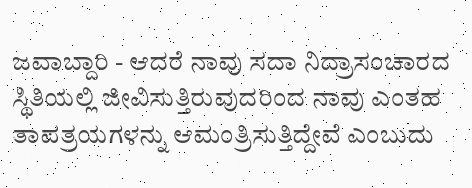ಜವಾಬ್ದಾರಿ - ಆದರೆ ನಾವು ಸದಾ ನಿದ್ರಾಸಂಚಾರದ ಸ್ಥಿತಿಯಲ್ಲಿ ಜೀವಿಸುತ್ತಿರುವುದರಿಂದ ನಾವು ಎಂತಹ ತಾಪತ್ರಯಗಳನ್ನು ಆಮಂತ್ರಿಸುತ್ತಿದ್ದೇವೆ ಎಂಬುದು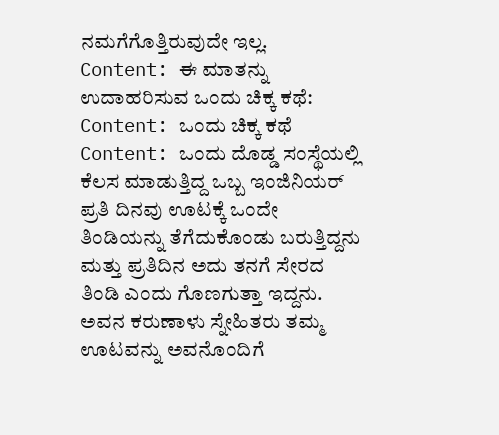ನಮಗೆಗೊತ್ತಿರುವುದೇ ಇಲ್ಲ.
Content: ಈ ಮಾತನ್ನು ಉದಾಹರಿಸುವ ಒಂದು ಚಿಕ್ಕ ಕಥೆ:
Content: ಒಂದು ಚಿಕ್ಕ ಕಥೆ
Content: ಒಂದು ದೊಡ್ಡ ಸಂಸ್ಥೆಯಲ್ಲಿ ಕೆಲಸ ಮಾಡುತ್ತಿದ್ದ ಒಬ್ಬ ಇಂಜಿನಿಯರ್ ಪ್ರತಿ ದಿನವು ಊಟಕ್ಕೆ ಒಂದೇ ತಿಂಡಿಯನ್ನು ತೆಗೆದುಕೊಂಡು ಬರುತ್ತಿದ್ದನು ಮತ್ತು ಪ್ರತಿದಿನ ಅದು ತನಗೆ ಸೇರದ ತಿಂಡಿ ಎಂದು ಗೊಣಗುತ್ತಾ ಇದ್ದನು. ಅವನ ಕರುಣಾಳು ಸ್ನೇಹಿತರು ತಮ್ಮ ಊಟವನ್ನು ಅವನೊಂದಿಗೆ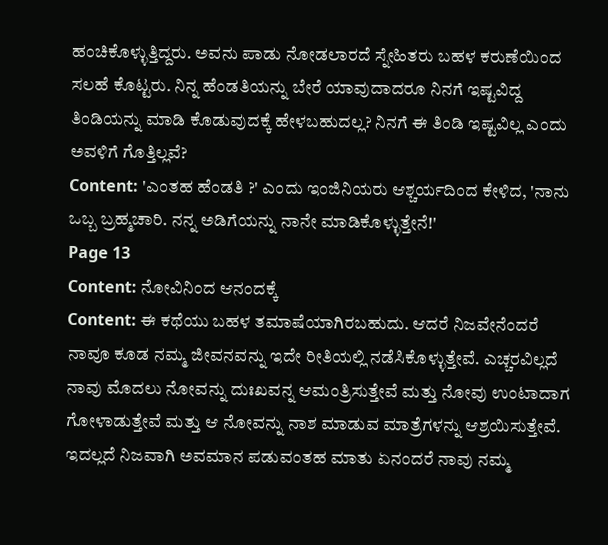ಹಂಚಿಕೊಳ್ಳುತ್ತಿದ್ದರು. ಅವನು ಪಾಡು ನೋಡಲಾರದೆ ಸ್ನೇಹಿತರು ಬಹಳ ಕರುಣೆಯಿಂದ ಸಲಹೆ ಕೊಟ್ಟರು. ನಿನ್ನ ಹೆಂಡತಿಯನ್ನು ಬೇರೆ ಯಾವುದಾದರೂ ನಿನಗೆ ಇಷ್ಟವಿದ್ದ ತಿಂಡಿಯನ್ನು ಮಾಡಿ ಕೊಡುವುದಕ್ಕೆ ಹೇಳಬಹುದಲ್ಲ? ನಿನಗೆ ಈ ತಿಂಡಿ ಇಷ್ಟವಿಲ್ಲ ಎಂದು ಅವಳಿಗೆ ಗೊತ್ತಿಲ್ಲವೆ?
Content: 'ಎಂತಹ ಹೆಂಡತಿ ?' ಎಂದು ಇಂಜಿನಿಯರು ಆಶ್ಚರ್ಯದಿಂದ ಕೇಳಿದ, 'ನಾನು ಒಬ್ಬ ಬ್ರಹ್ಮಚಾರಿ. ನನ್ನ ಅಡಿಗೆಯನ್ನು ನಾನೇ ಮಾಡಿಕೊಳ್ಳುತ್ತೇನೆ!'
Page 13
Content: ನೋವಿನಿಂದ ಆನಂದಕ್ಕೆ
Content: ಈ ಕಥೆಯು ಬಹಳ ತಮಾಷೆಯಾಗಿರಬಹುದು. ಆದರೆ ನಿಜವೇನೆಂದರೆ ನಾವೂ ಕೂಡ ನಮ್ಮ ಜೀವನವನ್ನು ಇದೇ ರೀತಿಯಲ್ಲಿ ನಡೆಸಿಕೊಳ್ಳುತ್ತೇವೆ. ಎಚ್ಚರವಿಲ್ಲದೆ ನಾವು ಮೊದಲು ನೋವನ್ನು ದುಃಖವನ್ನ ಆಮಂತ್ರಿಸುತ್ತೇವೆ ಮತ್ತು ನೋವು ಉಂಟಾದಾಗ ಗೋಳಾಡುತ್ತೇವೆ ಮತ್ತು ಆ ನೋವನ್ನು ನಾಶ ಮಾಡುವ ಮಾತ್ರೆಗಳನ್ನು ಆಶ್ರಯಿಸುತ್ತೇವೆ. ಇದಲ್ಲದೆ ನಿಜವಾಗಿ ಅವಮಾನ ಪಡುವಂತಹ ಮಾತು ಏನಂದರೆ ನಾವು ನಮ್ಮ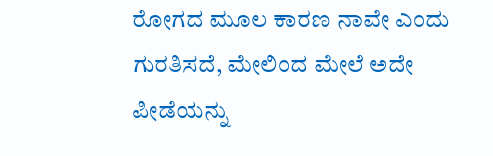ರೋಗದ ಮೂಲ ಕಾರಣ ನಾವೇ ಎಂದು ಗುರತಿಸದೆ, ಮೇಲಿಂದ ಮೇಲೆ ಅದೇ ಪೀಡೆಯನ್ನು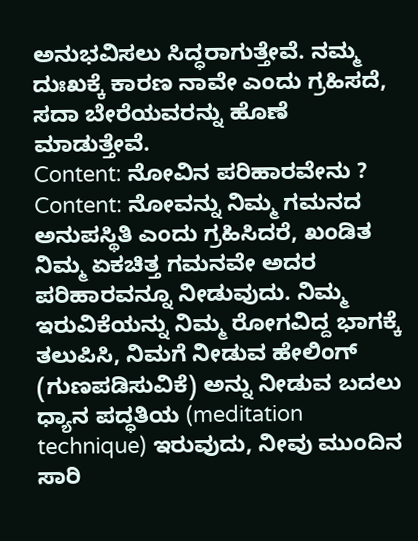ಅನುಭವಿಸಲು ಸಿದ್ಧರಾಗುತ್ತೇವೆ. ನಮ್ಮ ದುಃಖಕ್ಕೆ ಕಾರಣ ನಾವೇ ಎಂದು ಗ್ರಹಿಸದೆ, ಸದಾ ಬೇರೆಯವರನ್ನು ಹೊಣೆ ಮಾಡುತ್ತೇವೆ.
Content: ನೋವಿನ ಪರಿಹಾರವೇನು ?
Content: ನೋವನ್ನು ನಿಮ್ಮ ಗಮನದ ಅನುಪಸ್ಥಿತಿ ಎಂದು ಗ್ರಹಿಸಿದರೆ, ಖಂಡಿತ ನಿಮ್ಮ ಏಕಚಿತ್ತ ಗಮನವೇ ಅದರ ಪರಿಹಾರವನ್ನೂ ನೀಡುವುದು. ನಿಮ್ಮ ಇರುವಿಕೆಯನ್ನು ನಿಮ್ಮ ರೋಗವಿದ್ದ ಭಾಗಕ್ಕೆ ತಲುಪಿಸಿ, ನಿಮಗೆ ನೀಡುವ ಹೇಲಿಂಗ್ (ಗುಣಪಡಿಸುವಿಕೆ) ಅನ್ನು ನೀಡುವ ಬದಲು ಧ್ಯಾನ ಪದ್ಧತಿಯ (meditation technique) ಇರುವುದು, ನೀವು ಮುಂದಿನ ಸಾರಿ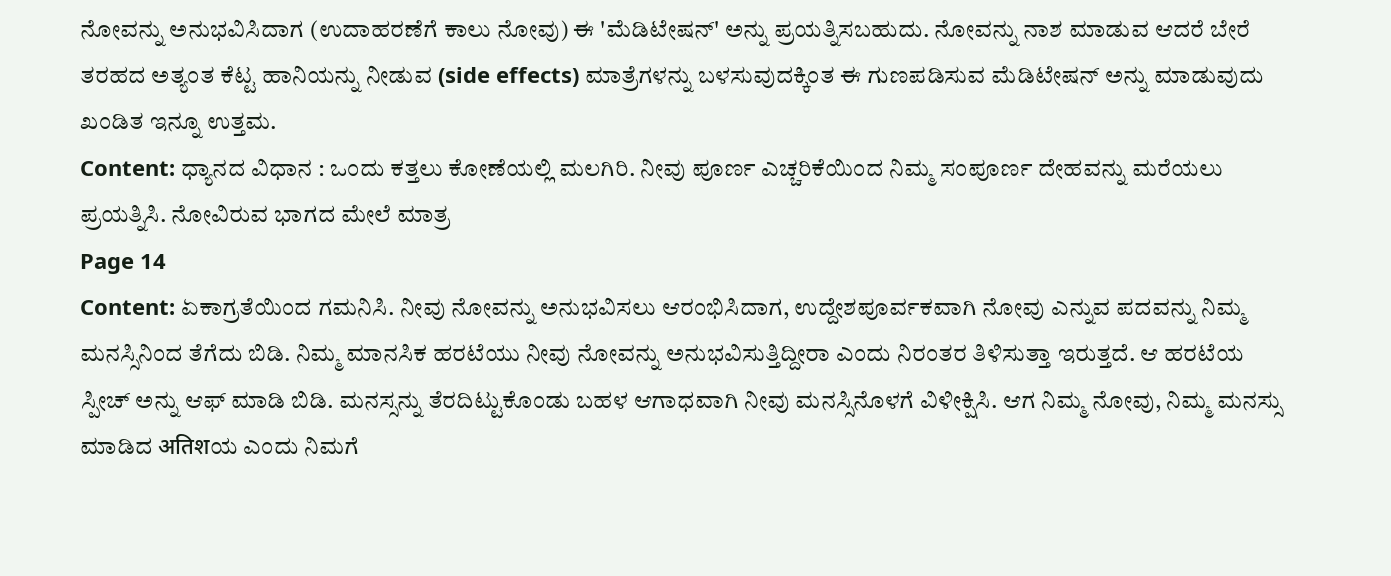ನೋವನ್ನು ಅನುಭವಿಸಿದಾಗ (ಉದಾಹರಣೆಗೆ ಕಾಲು ನೋವು) ಈ 'ಮೆಡಿಟೇಷನ್' ಅನ್ನು ಪ್ರಯತ್ನಿಸಬಹುದು. ನೋವನ್ನು ನಾಶ ಮಾಡುವ ಆದರೆ ಬೇರೆ ತರಹದ ಅತ್ಯಂತ ಕೆಟ್ಟ ಹಾನಿಯನ್ನು ನೀಡುವ (side effects) ಮಾತ್ರೆಗಳನ್ನು ಬಳಸುವುದಕ್ಕಿಂತ ಈ ಗುಣಪಡಿಸುವ ಮೆಡಿಟೇಷನ್ ಅನ್ನು ಮಾಡುವುದು ಖಂಡಿತ ಇನ್ನೂ ಉತ್ತಮ.
Content: ಧ್ಯಾನದ ವಿಧಾನ : ಒಂದು ಕತ್ತಲು ಕೋಣೆಯಲ್ಲಿ ಮಲಗಿರಿ. ನೀವು ಪೂರ್ಣ ಎಚ್ಚರಿಕೆಯಿಂದ ನಿಮ್ಮ ಸಂಪೂರ್ಣ ದೇಹವನ್ನು ಮರೆಯಲು ಪ್ರಯತ್ನಿಸಿ. ನೋವಿರುವ ಭಾಗದ ಮೇಲೆ ಮಾತ್ರ
Page 14
Content: ಏಕಾಗ್ರತೆಯಿಂದ ಗಮನಿಸಿ. ನೀವು ನೋವನ್ನು ಅನುಭವಿಸಲು ಆರಂಭಿಸಿದಾಗ, ಉದ್ದೇಶಪೂರ್ವಕವಾಗಿ ನೋವು ಎನ್ನುವ ಪದವನ್ನು ನಿಮ್ಮ ಮನಸ್ಸಿನಿಂದ ತೆಗೆದು ಬಿಡಿ. ನಿಮ್ಮ ಮಾನಸಿಕ ಹರಟೆಯು ನೀವು ನೋವನ್ನು ಅನುಭವಿಸುತ್ತಿದ್ದೀರಾ ಎಂದು ನಿರಂತರ ತಿಳಿಸುತ್ತಾ ಇರುತ್ತದೆ. ಆ ಹರಟೆಯ ಸ್ಪೀಚ್ ಅನ್ನು ಆಫ್ ಮಾಡಿ ಬಿಡಿ. ಮನಸ್ಸನ್ನು ತೆರದಿಟ್ಟುಕೊಂಡು ಬಹಳ ಆಗಾಧವಾಗಿ ನೀವು ಮನಸ್ಸಿನೊಳಗೆ ವಿಳೀಕ್ಷಿಸಿ. ಆಗ ನಿಮ್ಮ ನೋವು, ನಿಮ್ಮ ಮನಸ್ಸು ಮಾಡಿದ अतिशಯ ಎಂದು ನಿಮಗೆ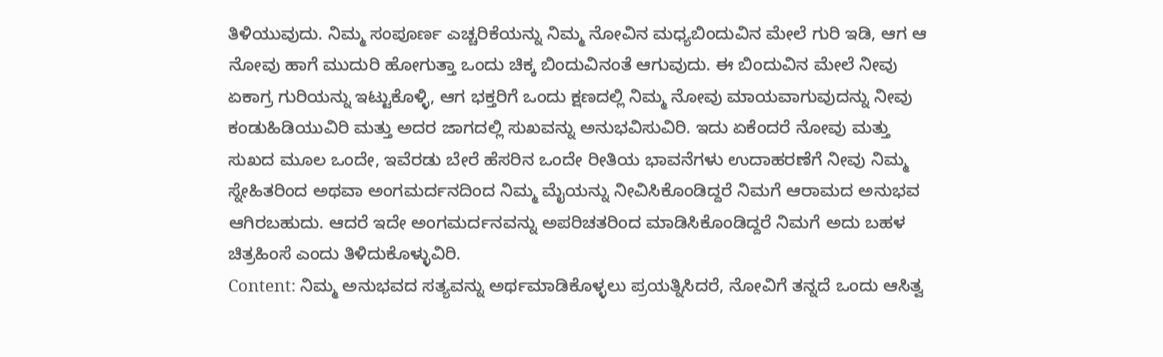ತಿಳಿಯುವುದು. ನಿಮ್ಮ ಸಂಪೂರ್ಣ ಎಚ್ಚರಿಕೆಯನ್ನು ನಿಮ್ಮ ನೋವಿನ ಮಧ್ಯಬಿಂದುವಿನ ಮೇಲೆ ಗುರಿ ಇಡಿ, ಆಗ ಆ ನೋವು ಹಾಗೆ ಮುದುರಿ ಹೋಗುತ್ತಾ ಒಂದು ಚಿಕ್ಕ ಬಿಂದುವಿನಂತೆ ಆಗುವುದು. ಈ ಬಿಂದುವಿನ ಮೇಲೆ ನೀವು ಏಕಾಗ್ರ ಗುರಿಯನ್ನು ಇಟ್ಟುಕೊಳ್ಳಿ, ಆಗ ಭಕ್ತರಿಗೆ ಒಂದು ಕ್ಷಣದಲ್ಲಿ ನಿಮ್ಮ ನೋವು ಮಾಯವಾಗುವುದನ್ನು ನೀವು ಕಂಡುಹಿಡಿಯುವಿರಿ ಮತ್ತು ಅದರ ಜಾಗದಲ್ಲಿ ಸುಖವನ್ನು ಅನುಭವಿಸುವಿರಿ. ಇದು ಏಕೆಂದರೆ ನೋವು ಮತ್ತು ಸುಖದ ಮೂಲ ಒಂದೇ, ಇವೆರಡು ಬೇರೆ ಹೆಸರಿನ ಒಂದೇ ರೀತಿಯ ಭಾವನೆಗಳು ಉದಾಹರಣೆಗೆ ನೀವು ನಿಮ್ಮ ಸ್ನೇಹಿತರಿಂದ ಅಥವಾ ಅಂಗಮರ್ದನದಿಂದ ನಿಮ್ಮ ಮೈಯನ್ನು ನೀವಿಸಿಕೊಂಡಿದ್ದರೆ ನಿಮಗೆ ಆರಾಮದ ಅನುಭವ ಆಗಿರಬಹುದು. ಆದರೆ ಇದೇ ಅಂಗಮರ್ದನವನ್ನು ಅಪರಿಚತರಿಂದ ಮಾಡಿಸಿಕೊಂಡಿದ್ದರೆ ನಿಮಗೆ ಅದು ಬಹಳ ಚಿತ್ರಹಿಂಸೆ ಎಂದು ತಿಳಿದುಕೊಳ್ಳುವಿರಿ.
Content: ನಿಮ್ಮ ಅನುಭವದ ಸತ್ಯವನ್ನು ಅರ್ಥಮಾಡಿಕೊಳ್ಳಲು ಪ್ರಯತ್ನಿಸಿದರೆ, ನೋವಿಗೆ ತನ್ನದೆ ಒಂದು ಆಸಿತ್ವ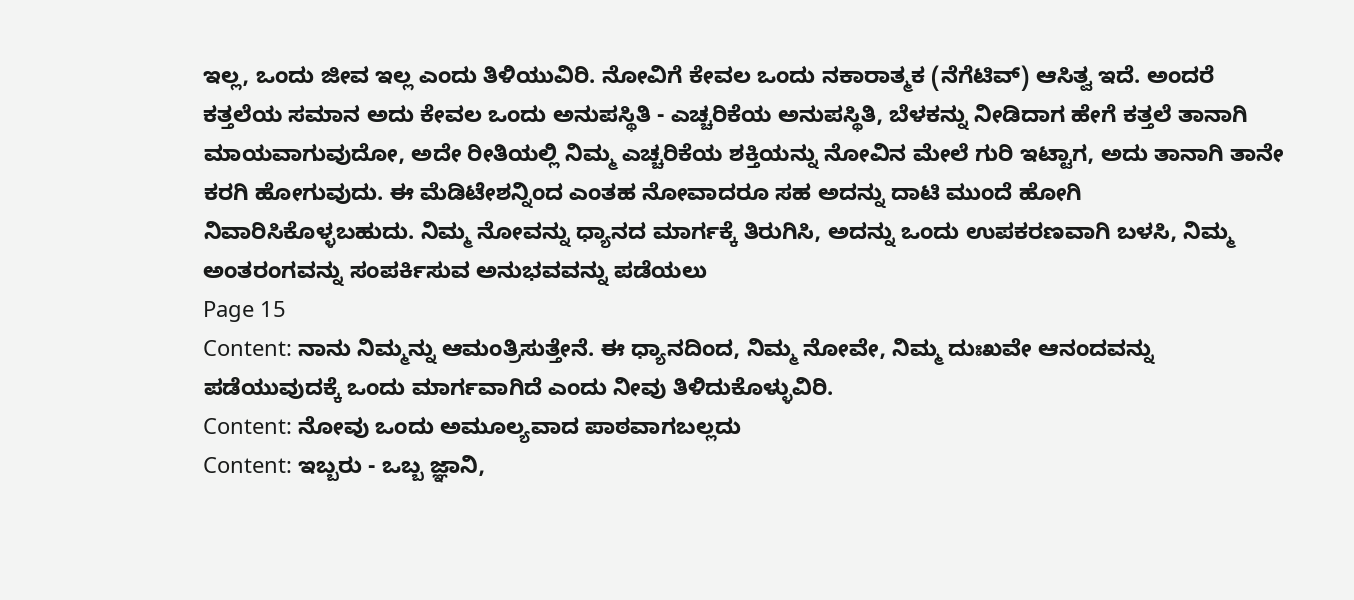ಇಲ್ಲ, ಒಂದು ಜೀವ ಇಲ್ಲ ಎಂದು ತಿಳಿಯುವಿರಿ. ನೋವಿಗೆ ಕೇವಲ ಒಂದು ನಕಾರಾತ್ಮಕ (ನೆಗೆಟಿವ್) ಆಸಿತ್ವ ಇದೆ. ಅಂದರೆ ಕತ್ತಲೆಯ ಸಮಾನ ಅದು ಕೇವಲ ಒಂದು ಅನುಪಸ್ಥಿತಿ - ಎಚ್ಚರಿಕೆಯ ಅನುಪಸ್ಥಿತಿ, ಬೆಳಕನ್ನು ನೀಡಿದಾಗ ಹೇಗೆ ಕತ್ತಲೆ ತಾನಾಗಿ ಮಾಯವಾಗುವುದೋ, ಅದೇ ರೀತಿಯಲ್ಲಿ ನಿಮ್ಮ ಎಚ್ಚರಿಕೆಯ ಶಕ್ತಿಯನ್ನು ನೋವಿನ ಮೇಲೆ ಗುರಿ ಇಟ್ಟಾಗ, ಅದು ತಾನಾಗಿ ತಾನೇ ಕರಗಿ ಹೋಗುವುದು. ಈ ಮೆಡಿಟೇಶನ್ನಿಂದ ಎಂತಹ ನೋವಾದರೂ ಸಹ ಅದನ್ನು ದಾಟಿ ಮುಂದೆ ಹೋಗಿ ನಿವಾರಿಸಿಕೊಳ್ಳಬಹುದು. ನಿಮ್ಮ ನೋವನ್ನು ಧ್ಯಾನದ ಮಾರ್ಗಕ್ಕೆ ತಿರುಗಿಸಿ, ಅದನ್ನು ಒಂದು ಉಪಕರಣವಾಗಿ ಬಳಸಿ, ನಿಮ್ಮ ಅಂತರಂಗವನ್ನು ಸಂಪರ್ಕಿಸುವ ಅನುಭವವನ್ನು ಪಡೆಯಲು
Page 15
Content: ನಾನು ನಿಮ್ಮನ್ನು ಆಮಂತ್ರಿಸುತ್ತೇನೆ. ಈ ಧ್ಯಾನದಿಂದ, ನಿಮ್ಮ ನೋವೇ, ನಿಮ್ಮ ದುಃಖವೇ ಆನಂದವನ್ನು ಪಡೆಯುವುದಕ್ಕೆ ಒಂದು ಮಾರ್ಗವಾಗಿದೆ ಎಂದು ನೀವು ತಿಳಿದುಕೊಳ್ಳುವಿರಿ.
Content: ನೋವು ಒಂದು ಅಮೂಲ್ಯವಾದ ಪಾಠವಾಗಬಲ್ಲದು
Content: ಇಬ್ಬರು - ಒಬ್ಬ ಜ್ಞಾನಿ,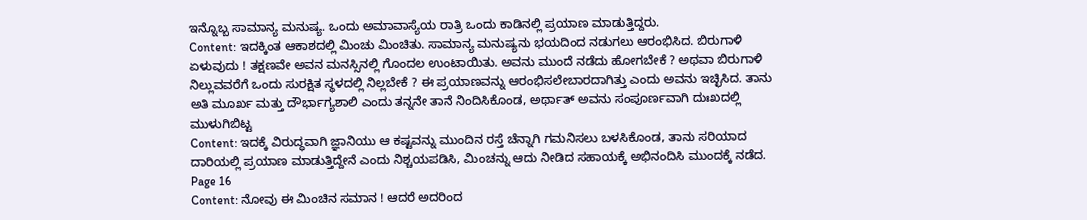ಇನ್ನೊಬ್ಬ ಸಾಮಾನ್ಯ ಮನುಷ್ಯ. ಒಂದು ಅಮಾವಾಸ್ಯೆಯ ರಾತ್ರಿ ಒಂದು ಕಾಡಿನಲ್ಲಿ ಪ್ರಯಾಣ ಮಾಡುತ್ತಿದ್ದರು.
Content: ಇದಕ್ಕಿಂತ ಆಕಾಶದಲ್ಲಿ ಮಿಂಚು ಮಿಂಚಿತು. ಸಾಮಾನ್ಯ ಮನುಷ್ಯನು ಭಯದಿಂದ ನಡುಗಲು ಆರಂಭಿಸಿದ. ಬಿರುಗಾಳಿ ಏಳುವುದು ! ತಕ್ಷಣವೇ ಅವನ ಮನಸ್ಸಿನಲ್ಲಿ ಗೊಂದಲ ಉಂಟಾಯಿತು. ಅವನು ಮುಂದೆ ನಡೆದು ಹೋಗಬೇಕೆ ? ಅಥವಾ ಬಿರುಗಾಳಿ ನಿಲ್ಲುವವರೆಗೆ ಒಂದು ಸುರಕ್ಷಿತ ಸ್ಥಳದಲ್ಲಿ ನಿಲ್ಲಬೇಕೆ ? ಈ ಪ್ರಯಾಣವನ್ನು ಆರಂಭಿಸಲೇಬಾರದಾಗಿತ್ತು ಎಂದು ಅವನು ಇಚ್ಛಿಸಿದ. ತಾನು ಅತಿ ಮೂರ್ಖ ಮತ್ತು ದೌರ್ಭಾಗ್ಯಶಾಲಿ ಎಂದು ತನ್ನನೇ ತಾನೆ ನಿಂದಿಸಿಕೊಂಡ, ಅರ್ಥಾತ್ ಅವನು ಸಂಪೂರ್ಣವಾಗಿ ದುಃಖದಲ್ಲಿ ಮುಳುಗಿಬಿಟ್ಟ
Content: ಇದಕ್ಕೆ ವಿರುದ್ಧವಾಗಿ ಜ್ಞಾನಿಯು ಆ ಕಷ್ಟವನ್ನು ಮುಂದಿನ ರಸ್ತೆ ಚೆನ್ನಾಗಿ ಗಮನಿಸಲು ಬಳಸಿಕೊಂಡ, ತಾನು ಸರಿಯಾದ ದಾರಿಯಲ್ಲಿ ಪ್ರಯಾಣ ಮಾಡುತ್ತಿದ್ದೇನೆ ಎಂದು ನಿಶ್ಚಯಪಡಿಸಿ, ಮಿಂಚನ್ನು ಆದು ನೀಡಿದ ಸಹಾಯಕ್ಕೆ ಅಭಿನಂದಿಸಿ ಮುಂದಕ್ಕೆ ನಡೆದ.
Page 16
Content: ನೋವು ಈ ಮಿಂಚಿನ ಸಮಾನ ! ಆದರೆ ಅದರಿಂದ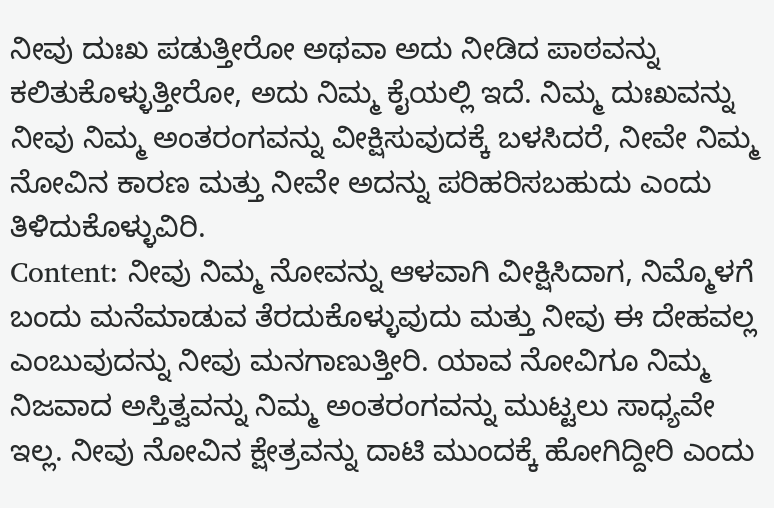ನೀವು ದುಃಖ ಪಡುತ್ತೀರೋ ಅಥವಾ ಅದು ನೀಡಿದ ಪಾಠವನ್ನು ಕಲಿತುಕೊಳ್ಳುತ್ತೀರೋ, ಅದು ನಿಮ್ಮ ಕೈಯಲ್ಲಿ ಇದೆ. ನಿಮ್ಮ ದುಃಖವನ್ನು ನೀವು ನಿಮ್ಮ ಅಂತರಂಗವನ್ನು ವೀಕ್ಷಿಸುವುದಕ್ಕೆ ಬಳಸಿದರೆ, ನೀವೇ ನಿಮ್ಮ ನೋವಿನ ಕಾರಣ ಮತ್ತು ನೀವೇ ಅದನ್ನು ಪರಿಹರಿಸಬಹುದು ಎಂದು ತಿಳಿದುಕೊಳ್ಳುವಿರಿ.
Content: ನೀವು ನಿಮ್ಮ ನೋವನ್ನು ಆಳವಾಗಿ ವೀಕ್ಷಿಸಿದಾಗ, ನಿಮ್ಮೊಳಗೆ ಬಂದು ಮನೆಮಾಡುವ ತೆರದುಕೊಳ್ಳುವುದು ಮತ್ತು ನೀವು ಈ ದೇಹವಲ್ಲ ಎಂಬುವುದನ್ನು ನೀವು ಮನಗಾಣುತ್ತೀರಿ. ಯಾವ ನೋವಿಗೂ ನಿಮ್ಮ ನಿಜವಾದ ಅಸ್ತಿತ್ವವನ್ನು ನಿಮ್ಮ ಅಂತರಂಗವನ್ನು ಮುಟ್ಟಲು ಸಾಧ್ಯವೇ ಇಲ್ಲ. ನೀವು ನೋವಿನ ಕ್ಷೇತ್ರವನ್ನು ದಾಟಿ ಮುಂದಕ್ಕೆ ಹೋಗಿದ್ದೀರಿ ಎಂದು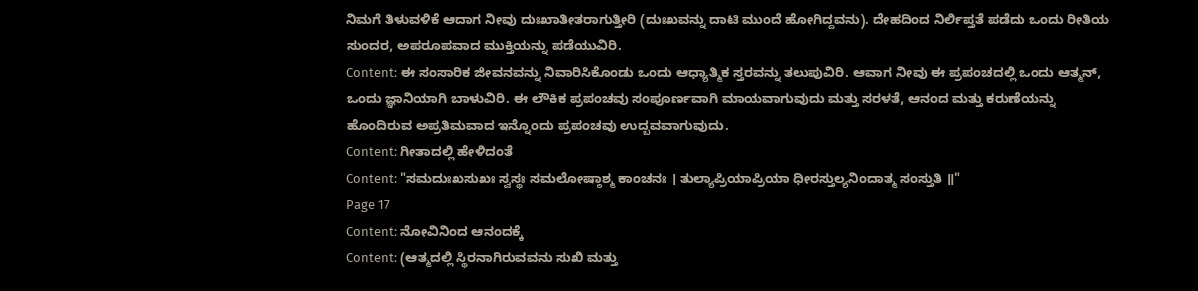ನಿಮಗೆ ತಿಳುವಳಿಕೆ ಆದಾಗ ನೀವು ದುಃಖಾತೀತರಾಗುತ್ತೀರಿ (ದುಃಖವನ್ನು ದಾಟಿ ಮುಂದೆ ಹೋಗಿದ್ದವನು). ದೇಹದಿಂದ ನಿರ್ಲಿಪ್ತತೆ ಪಡೆದು ಒಂದು ರೀತಿಯ ಸುಂದರ, ಅಪರೂಪವಾದ ಮುಕ್ತಿಯನ್ನು ಪಡೆಯುವಿರಿ.
Content: ಈ ಸಂಸಾರಿಕ ಜೀವನವನ್ನು ನಿವಾರಿಸಿಕೊಂಡು ಒಂದು ಆಧ್ಯಾತ್ಮಿಕ ಸ್ತರವನ್ನು ತಲುಪುವಿರಿ. ಆವಾಗ ನೀವು ಈ ಪ್ರಪಂಚದಲ್ಲಿ ಒಂದು ಆತ್ಮನ್, ಒಂದು ಜ್ಞಾನಿಯಾಗಿ ಬಾಳುವಿರಿ. ಈ ಲೌಕಿಕ ಪ್ರಪಂಚವು ಸಂಪೂರ್ಣವಾಗಿ ಮಾಯವಾಗುವುದು ಮತ್ತು ಸರಳತೆ, ಆನಂದ ಮತ್ತು ಕರುಣೆಯನ್ನು ಹೊಂದಿರುವ ಅಪ್ರತಿಮವಾದ ಇನ್ನೊಂದು ಪ್ರಪಂಚವು ಉದ್ಬವವಾಗುವುದು.
Content: ಗೀತಾದಲ್ಲಿ ಹೇಳಿದಂತೆ
Content: "ಸಮದುಃಖಸುಖಃ ಸ್ವಸ್ಥಃ ಸಮಲೋಷ್ಠಾಶ್ಮ ಕಾಂಚನಃ । ತುಲ್ಯಾಪ್ರಿಯಾಪ್ರಿಯಾ ಧೀರಸ್ತುಲ್ಯನಿಂದಾತ್ಮ ಸಂಸ್ತುತಿ ॥"
Page 17
Content: ನೋವಿನಿಂದ ಆನಂದಕ್ಕೆ
Content: (ಆತ್ಮದಲ್ಲಿ ಸ್ಥಿರನಾಗಿರುವವನು ಸುಖಿ ಮತ್ತು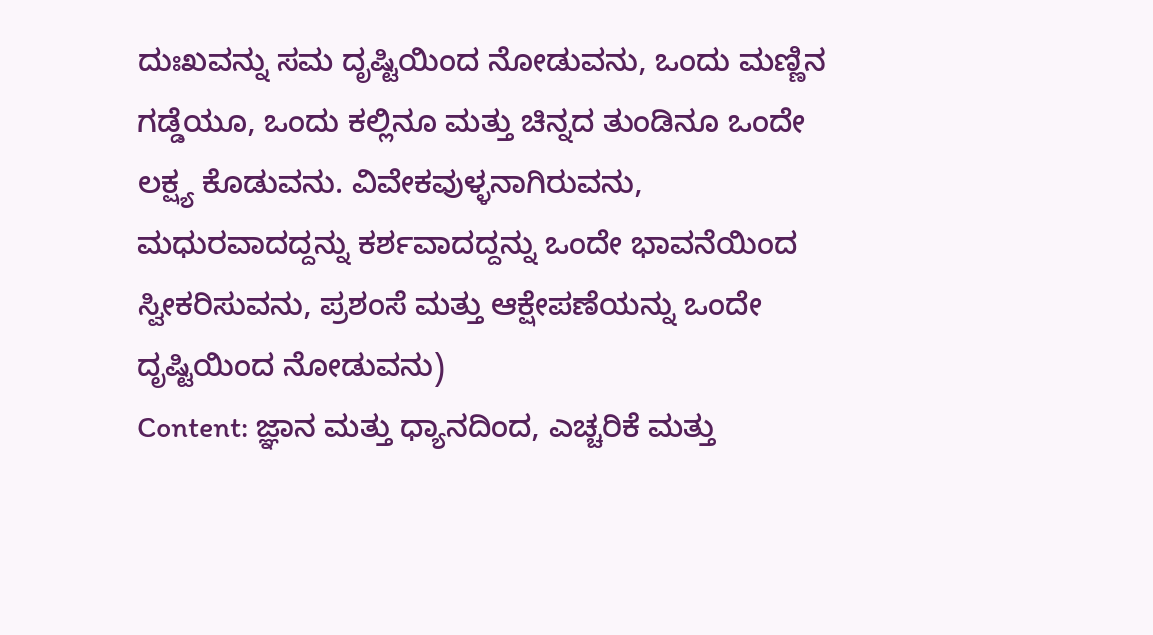ದುಃಖವನ್ನು ಸಮ ದೃಷ್ಟಿಯಿಂದ ನೋಡುವನು, ಒಂದು ಮಣ್ಣಿನ ಗಡ್ಡೆಯೂ, ಒಂದು ಕಲ್ಲಿನೂ ಮತ್ತು ಚಿನ್ನದ ತುಂಡಿನೂ ಒಂದೇ ಲಕ್ಷ್ಯ ಕೊಡುವನು. ವಿವೇಕವುಳ್ಳನಾಗಿರುವನು, ಮಧುರವಾದದ್ದನ್ನು ಕರ್ಶವಾದದ್ದನ್ನು ಒಂದೇ ಭಾವನೆಯಿಂದ ಸ್ವೀಕರಿಸುವನು, ಪ್ರಶಂಸೆ ಮತ್ತು ಆಕ್ಷೇಪಣೆಯನ್ನು ಒಂದೇ ದೃಷ್ಟಿಯಿಂದ ನೋಡುವನು)
Content: ಜ್ಞಾನ ಮತ್ತು ಧ್ಯಾನದಿಂದ, ಎಚ್ಚರಿಕೆ ಮತ್ತು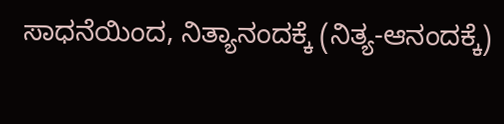ಸಾಧನೆಯಿಂದ, ನಿತ್ಯಾನಂದಕ್ಕೆ (ನಿತ್ಯ-ಆನಂದಕ್ಕೆ)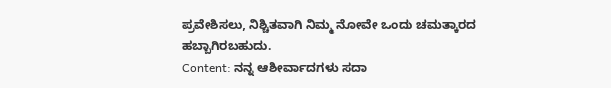ಪ್ರವೇಶಿಸಲು, ನಿಶ್ಚಿತವಾಗಿ ನಿಮ್ಮ ನೋವೇ ಒಂದು ಚಮತ್ಕಾರದ ಹಬ್ಬಾಗಿರಬಹುದು.
Content: ನನ್ನ ಆಶೀರ್ವಾದಗಳು ಸದಾ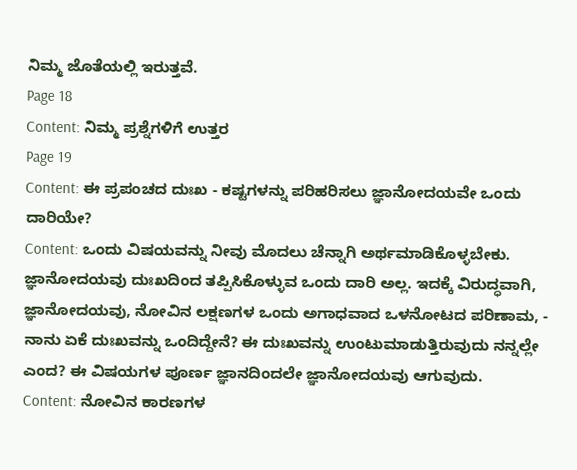ನಿಮ್ಮ ಜೊತೆಯಲ್ಲಿ ಇರುತ್ತವೆ.
Page 18
Content: ನಿಮ್ಮ ಪ್ರಶ್ನೆಗಳಿಗೆ ಉತ್ತರ
Page 19
Content: ಈ ಪ್ರಪಂಚದ ದುಃಖ - ಕಷ್ಟಗಳನ್ನು ಪರಿಹರಿಸಲು ಜ್ಞಾನೋದಯವೇ ಒಂದು ದಾರಿಯೇ?
Content: ಒಂದು ವಿಷಯವನ್ನು ನೀವು ಮೊದಲು ಚೆನ್ನಾಗಿ ಅರ್ಥಮಾಡಿಕೊಳ್ಳಬೇಕು. ಜ್ಞಾನೋದಯವು ದುಃಖದಿಂದ ತಪ್ಪಿಸಿಕೊಳ್ಳುವ ಒಂದು ದಾರಿ ಅಲ್ಲ. ಇದಕ್ಕೆ ವಿರುದ್ಧವಾಗಿ, ಜ್ಞಾನೋದಯವು, ನೋವಿನ ಲಕ್ಷಣಗಳ ಒಂದು ಅಗಾಧವಾದ ಒಳನೋಟದ ಪರಿಣಾಮ, - ನಾನು ಏಕೆ ದುಃಖವನ್ನು ಒಂದಿದ್ದೇನೆ? ಈ ದುಃಖವನ್ನು ಉಂಟುಮಾಡುತ್ತಿರುವುದು ನನ್ನಲ್ಲೇ ಎಂದ? ಈ ವಿಷಯಗಳ ಪೂರ್ಣ ಜ್ಞಾನದಿಂದಲೇ ಜ್ಞಾನೋದಯವು ಆಗುವುದು.
Content: ನೋವಿನ ಕಾರಣಗಳ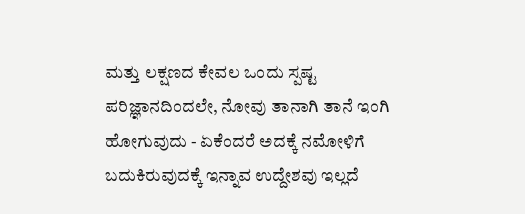ಮತ್ತು ಲಕ್ಷಣದ ಕೇವಲ ಒಂದು ಸ್ಪಷ್ಟ ಪರಿಜ್ಞಾನದಿಂದಲೇ, ನೋವು ತಾನಾಗಿ ತಾನೆ ಇಂಗಿ ಹೋಗುವುದು - ಏಕೆಂದರೆ ಅದಕ್ಕೆ ನಮೋಳಿಗೆ ಬದುಕಿರುವುದಕ್ಕೆ ಇನ್ನಾವ ಉದ್ದೇಶವು ಇಲ್ಲದೆ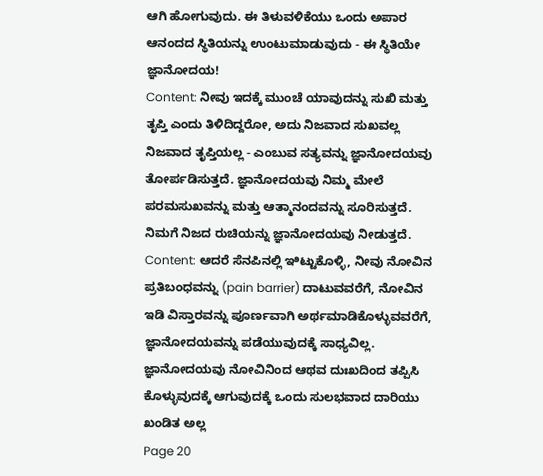ಆಗಿ ಹೋಗುವುದು. ಈ ತಿಳುವಳಿಕೆಯು ಒಂದು ಅಪಾರ ಆನಂದದ ಸ್ಥಿತಿಯನ್ನು ಉಂಟುಮಾಡುವುದು - ಈ ಸ್ಥಿತಿಯೇ ಜ್ಞಾನೋದಯ!
Content: ನೀವು ಇದಕ್ಕೆ ಮುಂಚೆ ಯಾವುದನ್ನು ಸುಖಿ ಮತ್ತು ತೃಪ್ತಿ ಎಂದು ತಿಳಿದಿದ್ದರೋ, ಅದು ನಿಜವಾದ ಸುಖವಲ್ಲ ನಿಜವಾದ ತೃಪ್ತಿಯಲ್ಲ - ಎಂಬುವ ಸತ್ಯವನ್ನು ಜ್ಞಾನೋದಯವು ತೋರ್ಪಡಿಸುತ್ತದೆ. ಜ್ಞಾನೋದಯವು ನಿಮ್ಮ ಮೇಲೆ ಪರಮಸುಖವನ್ನು ಮತ್ತು ಆತ್ಮಾನಂದವನ್ನು ಸೂರಿಸುತ್ತದೆ. ನಿಮಗೆ ನಿಜದ ರುಚಿಯನ್ನು ಜ್ಞಾನೋದಯವು ನೀಡುತ್ತದೆ.
Content: ಆದರೆ ಸೆನಪಿನಲ್ಲಿ ಇಿಟ್ಟುಕೊಳ್ಳಿ, ನೀವು ನೋವಿನ ಪ್ರತಿಬಂಧವನ್ನು (pain barrier) ದಾಟುವವರೆಗೆ, ನೋವಿನ ಇಡಿ ವಿಸ್ತಾರವನ್ನು ಪೂರ್ಣವಾಗಿ ಅರ್ಥಮಾಡಿಕೊಳ್ಳುವವರೆಗೆ, ಜ್ಞಾನೋದಯವನ್ನು ಪಡೆಯುವುದಕ್ಕೆ ಸಾಧ್ಯವಿಲ್ಲ. ಜ್ಞಾನೋದಯವು ನೋವಿನಿಂದ ಆಥವ ದುಃಖದಿಂದ ತಪ್ಪಿಸಿ ಕೊಳ್ಳುವುದಕ್ಕೆ ಆಗುವುದಕ್ಕೆ ಒಂದು ಸುಲಭವಾದ ದಾರಿಯು ಖಂಡಿತ ಅಲ್ಲ
Page 20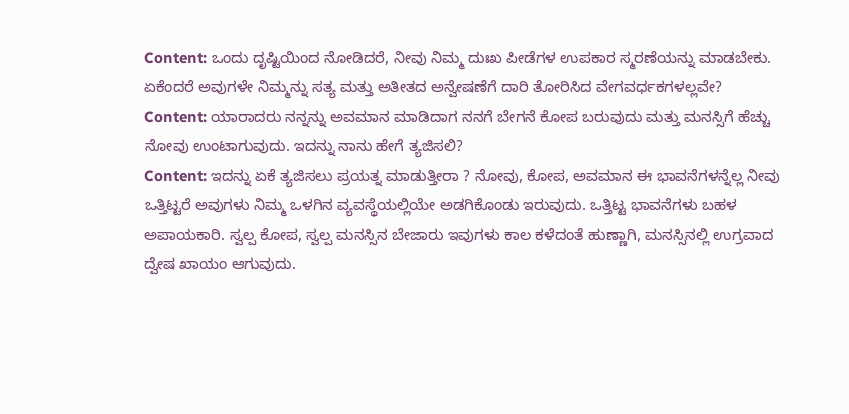Content: ಒಂದು ದೃಷ್ಟಿಯಿಂದ ನೋಡಿದರೆ, ನೀವು ನಿಮ್ಮ ದುಃಖ ಪೀಡೆಗಳ ಉಪಕಾರ ಸ್ಮರಣೆಯನ್ನು ಮಾಡಬೇಕು. ಏಕೆಂದರೆ ಅವುಗಳೇ ನಿಮ್ಮನ್ನು ಸತ್ಯ ಮತ್ತು ಅತೀತದ ಅನ್ವೇಷಣೆಗೆ ದಾರಿ ತೋರಿಸಿದ ವೇಗವರ್ಧಕಗಳಲ್ಲವೇ?
Content: ಯಾರಾದರು ನನ್ನನ್ನು ಅವಮಾನ ಮಾಡಿದಾಗ ನನಗೆ ಬೇಗನೆ ಕೋಪ ಬರುವುದು ಮತ್ತು ಮನಸ್ಸಿಗೆ ಹೆಚ್ಚು ನೋವು ಉಂಟಾಗುವುದು. ಇದನ್ನು ನಾನು ಹೇಗೆ ತ್ಯಜಿಸಲಿ?
Content: ಇದನ್ನು ಏಕೆ ತ್ಯಜಿಸಲು ಪ್ರಯತ್ನ ಮಾಡುತ್ತೀರಾ ? ನೋವು, ಕೋಪ, ಅವಮಾನ ಈ ಭಾವನೆಗಳನ್ನೆಲ್ಲ ನೀವು ಒತ್ತಿಟ್ಟರೆ ಅವುಗಳು ನಿಮ್ಮ ಒಳಗಿನ ವ್ಯವಸ್ಥೆಯಲ್ಲಿಯೇ ಅಡಗಿಕೊಂಡು ಇರುವುದು. ಒತ್ತಿಟ್ಟ ಭಾವನೆಗಳು ಬಹಳ ಅಪಾಯಕಾರಿ. ಸ್ವಲ್ಪ ಕೋಪ, ಸ್ವಲ್ಪ ಮನಸ್ಸಿನ ಬೇಜಾರು ಇವುಗಳು ಕಾಲ ಕಳೆದಂತೆ ಹುಣ್ಣಾಗಿ, ಮನಸ್ಸಿನಲ್ಲಿ ಉಗ್ರವಾದ ದ್ವೇಷ ಖಾಯಂ ಆಗುವುದು.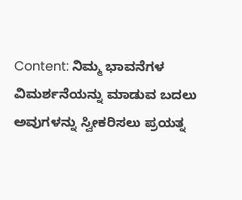Content: ನಿಮ್ಮ ಭಾವನೆಗಳ ವಿಮರ್ಶನೆಯನ್ನು ಮಾಡುವ ಬದಲು ಅವುಗಳನ್ನು ಸ್ವೀಕರಿಸಲು ಪ್ರಯತ್ನ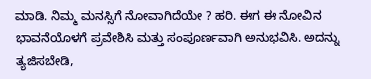ಮಾಡಿ. ನಿಮ್ಮ ಮನಸ್ಸಿಗೆ ನೋವಾಗಿದೆಯೇ ? ಹರಿ. ಈಗ ಈ ನೋವಿನ ಭಾವನೆಯೊಳಗೆ ಪ್ರವೇಶಿಸಿ ಮತ್ತು ಸಂಪೂರ್ಣವಾಗಿ ಅನುಭವಿಸಿ. ಅದನ್ನು ತ್ಯಜಿಸಬೇಡಿ,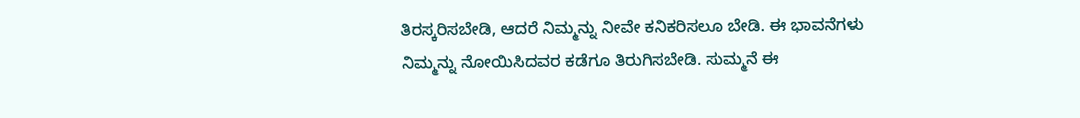ತಿರಸ್ಕರಿಸಬೇಡಿ, ಆದರೆ ನಿಮ್ಮನ್ನು ನೀವೇ ಕನಿಕರಿಸಲೂ ಬೇಡಿ. ಈ ಭಾವನೆಗಳು ನಿಮ್ಮನ್ನು ನೋಯಿಸಿದವರ ಕಡೆಗೂ ತಿರುಗಿಸಬೇಡಿ. ಸುಮ್ಮನೆ ಈ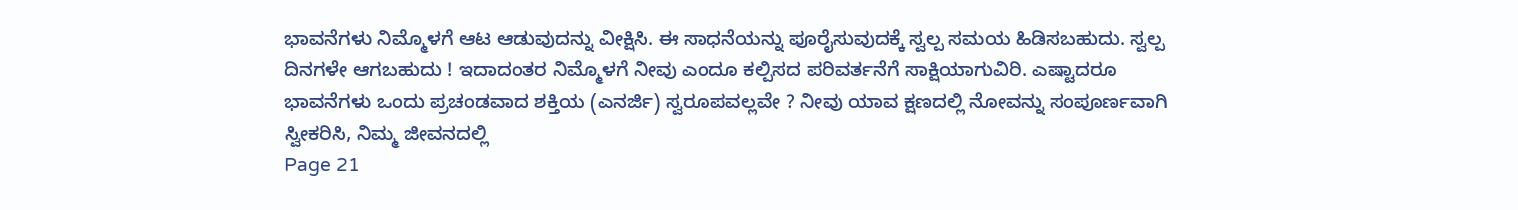ಭಾವನೆಗಳು ನಿಮ್ಮೊಳಗೆ ಆಟ ಆಡುವುದನ್ನು ವೀಕ್ಷಿಸಿ. ಈ ಸಾಧನೆಯನ್ನು ಪೂರೈಸುವುದಕ್ಕೆ ಸ್ವಲ್ಪ ಸಮಯ ಹಿಡಿಸಬಹುದು. ಸ್ವಲ್ಪ ದಿನಗಳೇ ಆಗಬಹುದು ! ಇದಾದಂತರ ನಿಮ್ಮೊಳಗೆ ನೀವು ಎಂದೂ ಕಲ್ಪಿಸದ ಪರಿವರ್ತನೆಗೆ ಸಾಕ್ಷಿಯಾಗುವಿರಿ. ಎಷ್ಟಾದರೂ ಭಾವನೆಗಳು ಒಂದು ಪ್ರಚಂಡವಾದ ಶಕ್ತಿಯ (ಎನರ್ಜಿ) ಸ್ವರೂಪವಲ್ಲವೇ ? ನೀವು ಯಾವ ಕ್ಷಣದಲ್ಲಿ ನೋವನ್ನು ಸಂಪೂರ್ಣವಾಗಿ ಸ್ವೀಕರಿಸಿ, ನಿಮ್ಮ ಜೀವನದಲ್ಲಿ
Page 21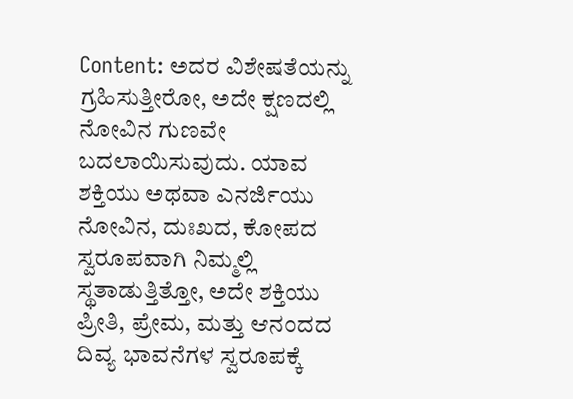Content: ಅದರ ವಿಶೇಷತೆಯನ್ನು ಗ್ರಹಿಸುತ್ತೀರೋ, ಅದೇ ಕ್ಷಣದಲ್ಲಿ ನೋವಿನ ಗುಣವೇ ಬದಲಾಯಿಸುವುದು. ಯಾವ ಶಕ್ತಿಯು ಅಥವಾ ಎನರ್ಜಿಯು ನೋವಿನ, ದುಃಖದ, ಕೋಪದ ಸ್ವರೂಪವಾಗಿ ನಿಮ್ಮಲ್ಲಿ ಸ್ಥತಾಡುತ್ತಿತ್ತೋ, ಅದೇ ಶಕ್ತಿಯು ಪ್ರೀತಿ, ಪ್ರೇಮ, ಮತ್ತು ಆನಂದದ ದಿವ್ಯ ಭಾವನೆಗಳ ಸ್ವರೂಪಕ್ಕೆ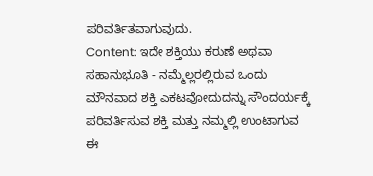ಪರಿವರ್ತಿತವಾಗುವುದು.
Content: ಇದೇ ಶಕ್ತಿಯು ಕರುಣೆ ಅಥವಾ ಸಹಾನುಭೂತಿ - ನಮ್ಮೆಲ್ಲರಲ್ಲಿರುವ ಒಂದು ಮೌನವಾದ ಶಕ್ತಿ ಎಕಟವೋದುದನ್ನು ಸೌಂದರ್ಯಕ್ಕೆ ಪರಿವರ್ತಿಸುವ ಶಕ್ತಿ ಮತ್ತು ನಮ್ಮಲ್ಲಿ ಉಂಟಾಗುವ ಈ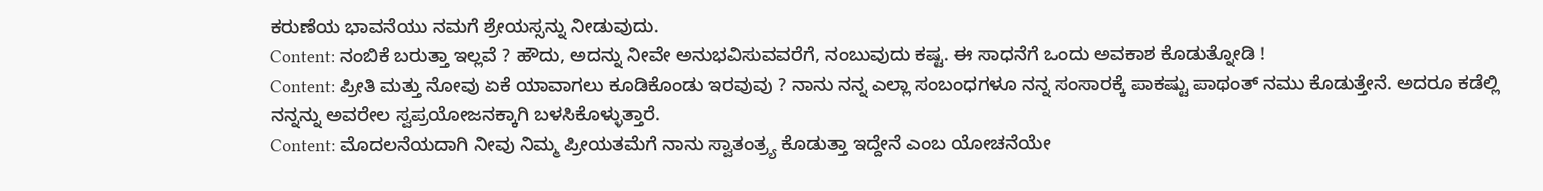ಕರುಣೆಯ ಭಾವನೆಯು ನಮಗೆ ಶ್ರೇಯಸ್ಸನ್ನು ನೀಡುವುದು.
Content: ನಂಬಿಕೆ ಬರುತ್ತಾ ಇಲ್ಲವೆ ? ಹೌದು, ಅದನ್ನು ನೀವೇ ಅನುಭವಿಸುವವರೆಗೆ, ನಂಬುವುದು ಕಷ್ಟ. ಈ ಸಾಧನೆಗೆ ಒಂದು ಅವಕಾಶ ಕೊಡುತ್ನೋಡಿ !
Content: ಪ್ರೀತಿ ಮತ್ತು ನೋವು ಏಕೆ ಯಾವಾಗಲು ಕೂಡಿಕೊಂಡು ಇರವುವು ? ನಾನು ನನ್ನ ಎಲ್ಲಾ ಸಂಬಂಧಗಳೂ ನನ್ನ ಸಂಸಾರಕ್ಕೆ ಪಾಕಷ್ಟು ಪಾಥಂತ್ ನಮು ಕೊಡುತ್ತೇನೆ. ಅದರೂ ಕಡೆಲ್ಲಿ ನನ್ನನ್ನು ಅವರೇಲ ಸ್ವಪ್ರಯೋಜನಕ್ಕಾಗಿ ಬಳಸಿಕೊಳ್ಳುತ್ತಾರೆ.
Content: ಮೊದಲನೆಯದಾಗಿ ನೀವು ನಿಮ್ಮ ಪ್ರೀಯತಮೆಗೆ ನಾನು ಸ್ವಾತಂತ್ರ್ಯ ಕೊಡುತ್ತಾ ಇದ್ದೇನೆ ಎಂಬ ಯೋಚನೆಯೇ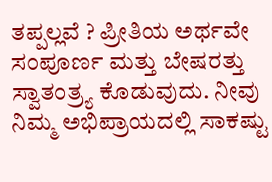ತಪ್ಪಲ್ಲವೆ ? ಪ್ರೀತಿಯ ಅರ್ಥವೇ ಸಂಪೂರ್ಣ ಮತ್ತು ಬೇಷರತ್ತು ಸ್ವಾತಂತ್ರ್ಯ ಕೊಡುವುದು. ನೀವು ನಿಮ್ಮ ಅಭಿಪ್ರಾಯದಲ್ಲಿ ಸಾಕಷ್ಟು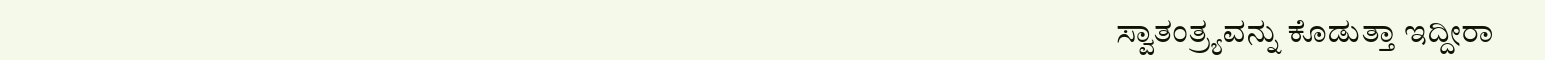ಸ್ವಾತಂತ್ರ್ಯವನ್ನು ಕೊಡುತ್ತಾ ಇದ್ದೀರಾ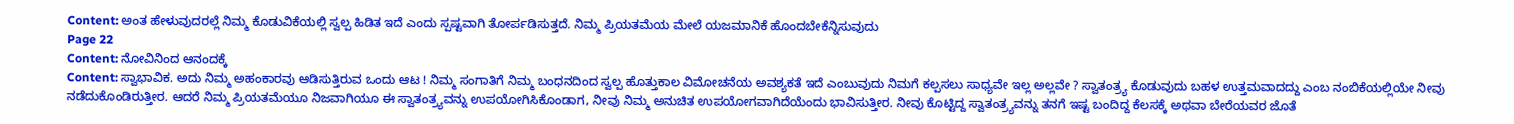Content: ಅಂತ ಹೇಳುವುದರಲ್ಲೆ ನಿಮ್ಮ ಕೊಡುವಿಕೆಯಲ್ಲಿ ಸ್ವಲ್ಪ ಹಿಡಿತ ಇದೆ ಎಂದು ಸ್ಪಷ್ಟವಾಗಿ ತೋರ್ಪಡಿಸುತ್ತದೆ. ನಿಮ್ಮ ಪ್ರಿಯತಮೆಯ ಮೇಲೆ ಯಜಮಾನಿಕೆ ಹೊಂದಬೇಕೆನ್ನಿಸುವುದು
Page 22
Content: ನೋವಿನಿಂದ ಆನಂದಕ್ಕೆ
Content: ಸ್ವಾಭಾವಿಕ. ಅದು ನಿಮ್ಮ ಅಹಂಕಾರವು ಆಡಿಸುತ್ತಿರುವ ಒಂದು ಆಟ ! ನಿಮ್ಮ ಸಂಗಾತಿಗೆ ನಿಮ್ಮ ಬಂಧನದಿಂದ ಸ್ವಲ್ಪ ಹೊತ್ತುಕಾಲ ವಿಮೋಚನೆಯ ಅವಶ್ಯಕತೆ ಇದೆ ಎಂಬುವುದು ನಿಮಗೆ ಕಲ್ಪಸಲು ಸಾಧ್ಯವೇ ಇಲ್ಲ ಅಲ್ಲವೇ ? ಸ್ವಾತಂತ್ರ್ಯ ಕೊಡುವುದು ಬಹಳ ಉತ್ತಮವಾದದ್ದು ಎಂಬ ನಂಬಿಕೆಯಲ್ಲಿಯೇ ನೀವು ನಡೆದುಕೊಂಡಿರುತ್ತೀರ. ಆದರೆ ನಿಮ್ಮ ಪ್ರಿಯತಮೆಯೂ ನಿಜವಾಗಿಯೂ ಈ ಸ್ವಾತಂತ್ರ್ಯವನ್ನು ಉಪಯೋಗಿಸಿಕೊಂಡಾಗ, ನೀವು ನಿಮ್ಮ ಅನುಚಿತ ಉಪಯೋಗವಾಗಿದೆಯೆಂದು ಭಾವಿಸುತ್ತೀರ. ನೀವು ಕೊಟ್ಟಿದ್ದ ಸ್ವಾತಂತ್ರ್ಯವನ್ನು ತನಗೆ ಇಷ್ಟ ಬಂದಿದ್ದ ಕೆಲಸಕ್ಕೆ ಅಥವಾ ಬೇರೆಯವರ ಜೊತೆ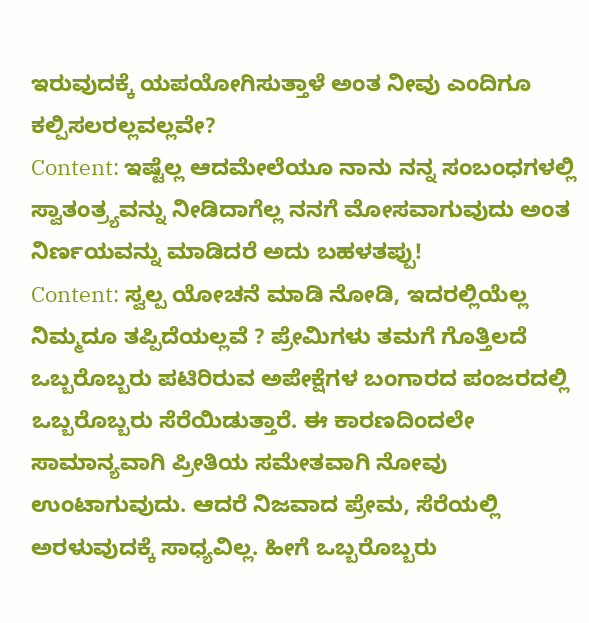ಇರುವುದಕ್ಕೆ ಯಪಯೋಗಿಸುತ್ತಾಳೆ ಅಂತ ನೀವು ಎಂದಿಗೂ ಕಲ್ಪಿಸಲರಲ್ಲವಲ್ಲವೇ?
Content: ಇಷ್ಟೆಲ್ಲ ಆದಮೇಲೆಯೂ ನಾನು ನನ್ನ ಸಂಬಂಧಗಳಲ್ಲಿ ಸ್ವಾತಂತ್ರ್ಯವನ್ನು ನೀಡಿದಾಗೆಲ್ಲ ನನಗೆ ಮೋಸವಾಗುವುದು ಅಂತ ನಿರ್ಣಯವನ್ನು ಮಾಡಿದರೆ ಅದು ಬಹಳತಪ್ಪು!
Content: ಸ್ವಲ್ಪ ಯೋಚನೆ ಮಾಡಿ ನೋಡಿ, ಇದರಲ್ಲಿಯೆಲ್ಲ ನಿಮ್ಮದೂ ತಪ್ಪಿದೆಯಲ್ಲವೆ ? ಪ್ರೇಮಿಗಳು ತಮಗೆ ಗೊತ್ತಿಲದೆ ಒಬ್ಬರೊಬ್ಬರು ಪಟಿರಿರುವ ಅಪೇಕ್ಷೆಗಳ ಬಂಗಾರದ ಪಂಜರದಲ್ಲಿ ಒಬ್ಬರೊಬ್ಬರು ಸೆರೆಯಿಡುತ್ತಾರೆ. ಈ ಕಾರಣದಿಂದಲೇ ಸಾಮಾನ್ಯವಾಗಿ ಪ್ರೀತಿಯ ಸಮೇತವಾಗಿ ನೋವು ಉಂಟಾಗುವುದು. ಆದರೆ ನಿಜವಾದ ಪ್ರೇಮ, ಸೆರೆಯಲ್ಲಿ ಅರಳುವುದಕ್ಕೆ ಸಾಧ್ಯವಿಲ್ಲ. ಹೀಗೆ ಒಬ್ಬರೊಬ್ಬರು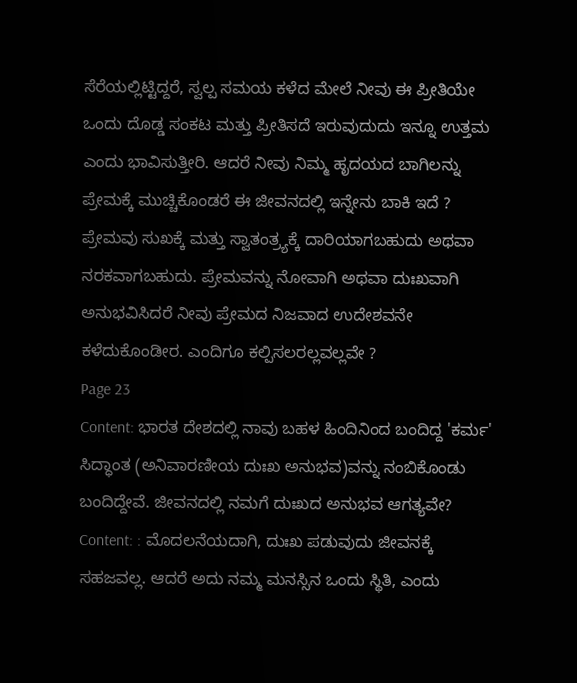ಸೆರೆಯಲ್ಲಿಟ್ಟಿದ್ದರೆ, ಸ್ವಲ್ಪ ಸಮಯ ಕಳೆದ ಮೇಲೆ ನೀವು ಈ ಪ್ರೀತಿಯೇ ಒಂದು ದೊಡ್ಡ ಸಂಕಟ ಮತ್ತು ಪ್ರೀತಿಸದೆ ಇರುವುದುದು ಇನ್ನೂ ಉತ್ತಮ ಎಂದು ಭಾವಿಸುತ್ತೀರಿ. ಆದರೆ ನೀವು ನಿಮ್ಮ ಹೃದಯದ ಬಾಗಿಲನ್ನು ಪ್ರೇಮಕ್ಕೆ ಮುಚ್ಚಿಕೊಂಡರೆ ಈ ಜೀವನದಲ್ಲಿ ಇನ್ನೇನು ಬಾಕಿ ಇದೆ ? ಪ್ರೇಮವು ಸುಖಕ್ಕೆ ಮತ್ತು ಸ್ವಾತಂತ್ರ್ಯಕ್ಕೆ ದಾರಿಯಾಗಬಹುದು ಅಥವಾ ನರಕವಾಗಬಹುದು. ಪ್ರೇಮವನ್ನು ನೋವಾಗಿ ಅಥವಾ ದುಃಖವಾಗಿ ಅನುಭವಿಸಿದರೆ ನೀವು ಪ್ರೇಮದ ನಿಜವಾದ ಉದೇಶವನೇ ಕಳೆದುಕೊಂಡೀರ. ಎಂದಿಗೂ ಕಲ್ಪಿಸಲರಲ್ಲವಲ್ಲವೇ ?
Page 23
Content: ಭಾರತ ದೇಶದಲ್ಲಿ ನಾವು ಬಹಳ ಹಿಂದಿನಿಂದ ಬಂದಿದ್ದ 'ಕರ್ಮ' ಸಿದ್ಧಾಂತ (ಅನಿವಾರಣೀಯ ದುಃಖ ಅನುಭವ)ವನ್ನು ನಂಬಿಕೊಂಡು ಬಂದಿದ್ದೇವೆ. ಜೀವನದಲ್ಲಿ ನಮಗೆ ದುಃಖದ ಅನುಭವ ಆಗತ್ಯವೇ?
Content: : ಮೊದಲನೆಯದಾಗಿ, ದುಃಖ ಪಡುವುದು ಜೀವನಕ್ಕೆ ಸಹಜವಲ್ಲ. ಆದರೆ ಅದು ನಮ್ಮ ಮನಸ್ಸಿನ ಒಂದು ಸ್ಥಿತಿ, ಎಂದು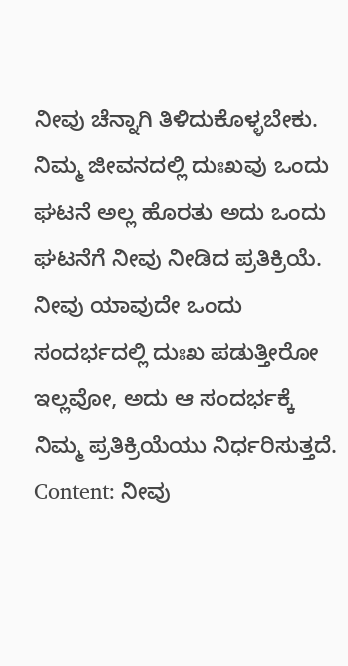ನೀವು ಚೆನ್ನಾಗಿ ತಿಳಿದುಕೊಳ್ಳಬೇಕು. ನಿಮ್ಮ ಜೀವನದಲ್ಲಿ ದುಃಖವು ಒಂದು ಘಟನೆ ಅಲ್ಲ ಹೊರತು ಅದು ಒಂದು ಘಟನೆಗೆ ನೀವು ನೀಡಿದ ಪ್ರತಿಕ್ರಿಯೆ. ನೀವು ಯಾವುದೇ ಒಂದು ಸಂದರ್ಭದಲ್ಲಿ ದುಃಖ ಪಡುತ್ತೀರೋ ಇಲ್ಲವೋ, ಅದು ಆ ಸಂದರ್ಭಕ್ಕೆ ನಿಮ್ಮ ಪ್ರತಿಕ್ರಿಯೆಯು ನಿರ್ಧರಿಸುತ್ತದೆ.
Content: ನೀವು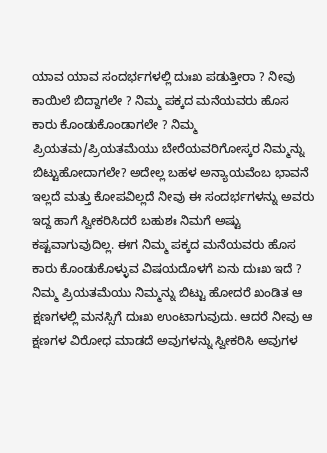ಯಾವ ಯಾವ ಸಂದರ್ಭಗಳಲ್ಲಿ ದುಃಖ ಪಡುತ್ತೀರಾ ? ನೀವು ಕಾಯಿಲೆ ಬಿದ್ದಾಗಲೇ ? ನಿಮ್ಮ ಪಕ್ಕದ ಮನೆಯವರು ಹೊಸ ಕಾರು ಕೊಂಡುಕೊಂಡಾಗಲೇ ? ನಿಮ್ಮ ಪ್ರಿಯತಮ/ಪ್ರಿಯತಮೆಯು ಬೇರೆಯವರಿಗೋಸ್ಕರ ನಿಮ್ಮನ್ನು ಬಿಟ್ಟುಹೋದಾಗಲೇ? ಅದೇಲ್ಲ ಬಹಳ ಅನ್ಯಾಯವೆಂಬ ಭಾವನೆ ಇಲ್ಲದೆ ಮತ್ತು ಕೋಪವಿಲ್ಲದೆ ನೀವು ಈ ಸಂದರ್ಭಗಳನ್ನು ಅವರು ಇದ್ದ ಹಾಗೆ ಸ್ವೀಕರಿಸಿದರೆ ಬಹುಶಃ ನಿಮಗೆ ಅಷ್ಟು ಕಷ್ಟವಾಗುವುದಿಲ್ಲ. ಈಗ ನಿಮ್ಮ ಪಕ್ಕದ ಮನೆಯವರು ಹೊಸ ಕಾರು ಕೊಂಡುಕೊಳ್ಳುವ ವಿಷಯದೊಳಗೆ ಏನು ದುಃಖ ಇದೆ ? ನಿಮ್ಮ ಪ್ರಿಯತಮೆಯು ನಿಮ್ಮನ್ನು ಬಿಟ್ಟು ಹೋದರೆ ಖಂಡಿತ ಆ ಕ್ಷಣಗಳಲ್ಲಿ ಮನಸ್ಸಿಗೆ ದುಃಖ ಉಂಟಾಗುವುದು. ಆದರೆ ನೀವು ಆ ಕ್ಷಣಗಳ ವಿರೋಧ ಮಾಡದೆ ಅವುಗಳನ್ನು ಸ್ವೀಕರಿಸಿ ಅವುಗಳ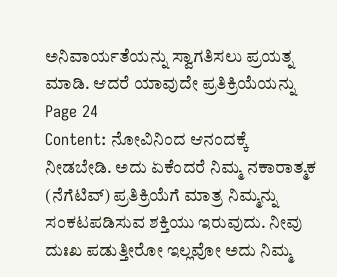ಅನಿವಾರ್ಯತೆಯನ್ನು ಸ್ವಾಗತಿಸಲು ಪ್ರಯತ್ನ ಮಾಡಿ. ಆದರೆ ಯಾವುದೇ ಪ್ರತಿಕ್ರಿಯೆಯನ್ನು
Page 24
Content: ನೋವಿನಿಂದ ಆನಂದಕ್ಕೆ ನೀಡಬೇಡಿ. ಅದು ಏಕೆಂದರೆ ನಿಮ್ಮ ನಕಾರಾತ್ಮಕ (ನೆಗೆಟಿವ್) ಪ್ರತಿಕ್ರಿಯೆಗೆ ಮಾತ್ರ ನಿಮ್ಮನ್ನು ಸಂಕಟಪಡಿಸುವ ಶಕ್ತಿಯು ಇರುವುದು. ನೀವು ದುಃಖ ಪಡುತ್ತೀರೋ ಇಲ್ಲವೋ ಅದು ನಿಮ್ಮ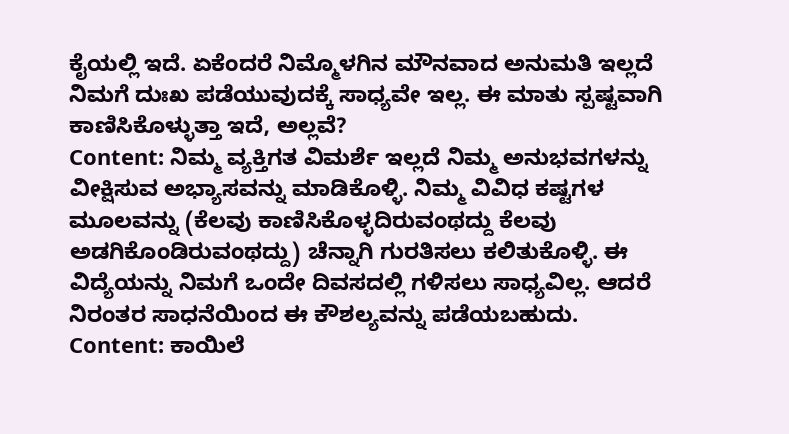ಕೈಯಲ್ಲಿ ಇದೆ. ಏಕೆಂದರೆ ನಿಮ್ಮೊಳಗಿನ ಮೌನವಾದ ಅನುಮತಿ ಇಲ್ಲದೆ ನಿಮಗೆ ದುಃಖ ಪಡೆಯುವುದಕ್ಕೆ ಸಾಧ್ಯವೇ ಇಲ್ಲ. ಈ ಮಾತು ಸ್ಪಷ್ಟವಾಗಿ ಕಾಣಿಸಿಕೊಳ್ಳುತ್ತಾ ಇದೆ, ಅಲ್ಲವೆ?
Content: ನಿಮ್ಮ ವ್ಯಕ್ತಿಗತ ವಿಮರ್ಶೆ ಇಲ್ಲದೆ ನಿಮ್ಮ ಅನುಭವಗಳನ್ನು ವೀಕ್ಷಿಸುವ ಅಭ್ಯಾಸವನ್ನು ಮಾಡಿಕೊಳ್ಳಿ. ನಿಮ್ಮ ವಿವಿಧ ಕಷ್ಟಗಳ ಮೂಲವನ್ನು (ಕೆಲವು ಕಾಣಿಸಿಕೊಳ್ಳದಿರುವಂಥದ್ದು ಕೆಲವು ಅಡಗಿಕೊಂಡಿರುವಂಥದ್ದು) ಚೆನ್ನಾಗಿ ಗುರತಿಸಲು ಕಲಿತುಕೊಳ್ಳಿ. ಈ ವಿದ್ಯೆಯನ್ನು ನಿಮಗೆ ಒಂದೇ ದಿವಸದಲ್ಲಿ ಗಳಿಸಲು ಸಾಧ್ಯವಿಲ್ಲ. ಆದರೆ ನಿರಂತರ ಸಾಧನೆಯಿಂದ ಈ ಕೌಶಲ್ಯವನ್ನು ಪಡೆಯಬಹುದು.
Content: ಕಾಯಿಲೆ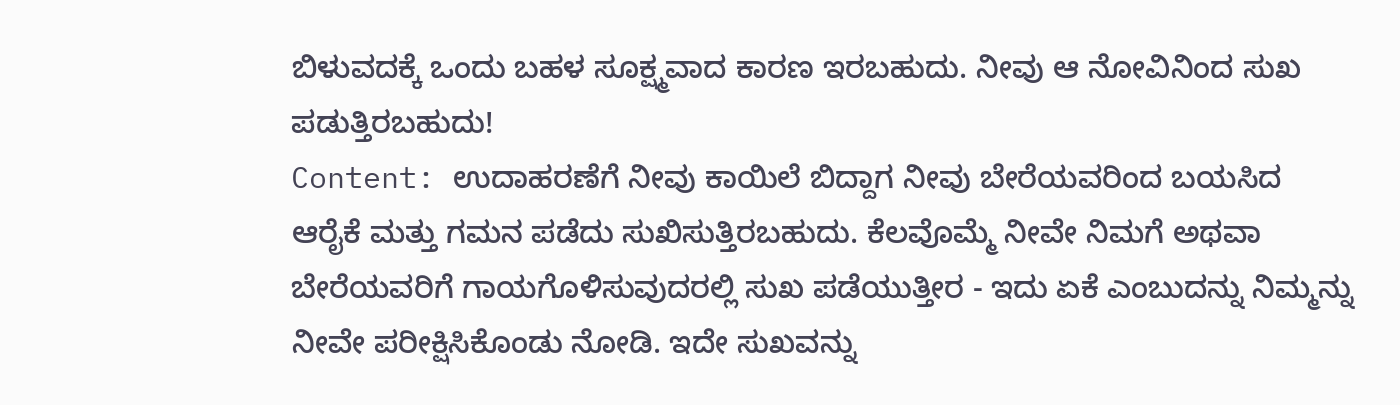ಬಿಳುವದಕ್ಕೆ ಒಂದು ಬಹಳ ಸೂಕ್ಷ್ಮವಾದ ಕಾರಣ ಇರಬಹುದು. ನೀವು ಆ ನೋವಿನಿಂದ ಸುಖ ಪಡುತ್ತಿರಬಹುದು!
Content: ಉದಾಹರಣೆಗೆ ನೀವು ಕಾಯಿಲೆ ಬಿದ್ದಾಗ ನೀವು ಬೇರೆಯವರಿಂದ ಬಯಸಿದ ಆರೈಕೆ ಮತ್ತು ಗಮನ ಪಡೆದು ಸುಖಿಸುತ್ತಿರಬಹುದು. ಕೆಲವೊಮ್ಮೆ ನೀವೇ ನಿಮಗೆ ಅಥವಾ ಬೇರೆಯವರಿಗೆ ಗಾಯಗೊಳಿಸುವುದರಲ್ಲಿ ಸುಖ ಪಡೆಯುತ್ತೀರ - ಇದು ಏಕೆ ಎಂಬುದನ್ನು ನಿಮ್ಮನ್ನು ನೀವೇ ಪರೀಕ್ಷಿಸಿಕೊಂಡು ನೋಡಿ. ಇದೇ ಸುಖವನ್ನು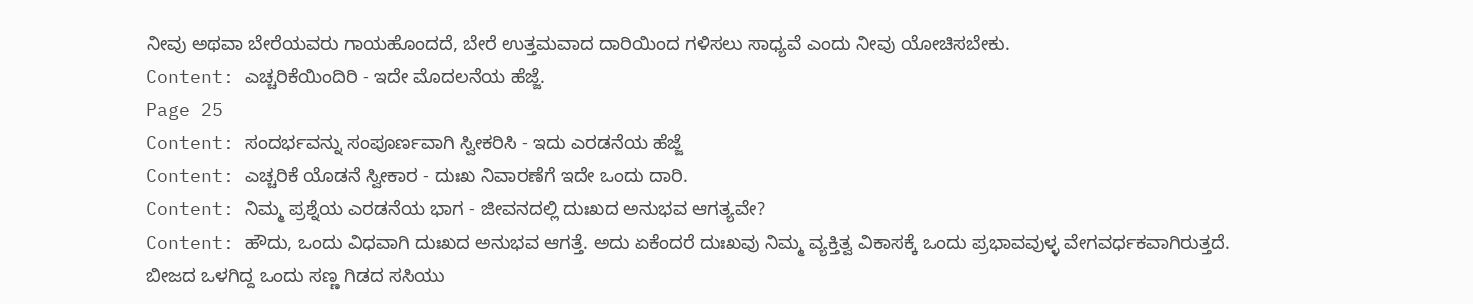ನೀವು ಅಥವಾ ಬೇರೆಯವರು ಗಾಯಹೊಂದದೆ, ಬೇರೆ ಉತ್ತಮವಾದ ದಾರಿಯಿಂದ ಗಳಿಸಲು ಸಾಧ್ಯವೆ ಎಂದು ನೀವು ಯೋಚಿಸಬೇಕು.
Content: ಎಚ್ಚರಿಕೆಯಿಂದಿರಿ - ಇದೇ ಮೊದಲನೆಯ ಹೆಜ್ಜೆ.
Page 25
Content: ಸಂದರ್ಭವನ್ನು ಸಂಪೂರ್ಣವಾಗಿ ಸ್ವೀಕರಿಸಿ - ಇದು ಎರಡನೆಯ ಹೆಜ್ಜೆ
Content: ಎಚ್ಚರಿಕೆ ಯೊಡನೆ ಸ್ವೀಕಾರ - ದುಃಖ ನಿವಾರಣೆಗೆ ಇದೇ ಒಂದು ದಾರಿ.
Content: ನಿಮ್ಮ ಪ್ರಶ್ನೆಯ ಎರಡನೆಯ ಭಾಗ - ಜೀವನದಲ್ಲಿ ದುಃಖದ ಅನುಭವ ಆಗತ್ಯವೇ?
Content: ಹೌದು, ಒಂದು ವಿಧವಾಗಿ ದುಃಖದ ಅನುಭವ ಆಗತ್ತೆ. ಅದು ಏಕೆಂದರೆ ದುಃಖವು ನಿಮ್ಮ ವ್ಯಕ್ತಿತ್ವ ವಿಕಾಸಕ್ಕೆ ಒಂದು ಪ್ರಭಾವವುಳ್ಳ ವೇಗವರ್ಧಕವಾಗಿರುತ್ತದೆ. ಬೀಜದ ಒಳಗಿದ್ದ ಒಂದು ಸಣ್ಣ ಗಿಡದ ಸಸಿಯು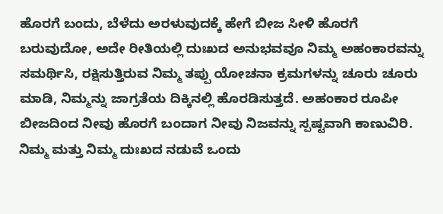ಹೊರಗೆ ಬಂದು, ಬೆಳೆದು ಅರಳುವುದಕ್ಕೆ ಹೇಗೆ ಬೀಜ ಸೀಳಿ ಹೊರಗೆ ಬರುವುದೋ, ಅದೇ ರೀತಿಯಲ್ಲಿ ದುಃಖದ ಅನುಭವವೂ ನಿಮ್ಮ ಅಹಂಕಾರವನ್ನು ಸಮರ್ಥಿಸಿ, ರಕ್ಷಿಸುತ್ತಿರುವ ನಿಮ್ಮ ತಪ್ಪು ಯೋಚನಾ ಕ್ರಮಗಳನ್ನು ಚೂರು ಚೂರು ಮಾಡಿ, ನಿಮ್ಮನ್ನು ಜಾಗ್ರತೆಯ ದಿಕ್ಕಿನಲ್ಲಿ ಹೊರಡಿಸುತ್ತದೆ. ಅಹಂಕಾರ ರೂಪೀ ಬೀಜದಿಂದ ನೀವು ಹೊರಗೆ ಬಂದಾಗ ನೀವು ನಿಜವನ್ನು ಸ್ಪಷ್ಟವಾಗಿ ಕಾಣುವಿರಿ. ನಿಮ್ಮ ಮತ್ತು ನಿಮ್ಮ ದುಃಖದ ನಡುವೆ ಒಂದು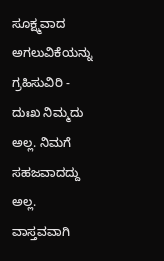ಸೂಕ್ಷ್ಮವಾದ ಅಗಲುವಿಕೆಯನ್ನು ಗ್ರಹಿಸುವಿರಿ - ದುಃಖ ನಿಮ್ಮದು ಅಲ್ಲ. ನಿಮಗೆ ಸಹಜವಾದದ್ದು ಅಲ್ಲ. ವಾಸ್ತವವಾಗಿ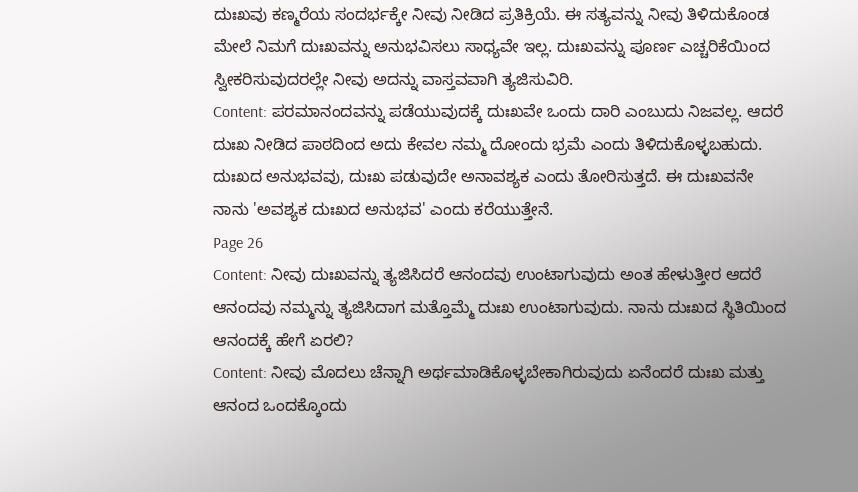ದುಃಖವು ಕಣ್ಮರೆಯ ಸಂದರ್ಭಕ್ಕೇ ನೀವು ನೀಡಿದ ಪ್ರತಿಕ್ರಿಯೆ. ಈ ಸತ್ಯವನ್ನು ನೀವು ತಿಳಿದುಕೊಂಡ ಮೇಲೆ ನಿಮಗೆ ದುಃಖವನ್ನು ಅನುಭವಿಸಲು ಸಾಧ್ಯವೇ ಇಲ್ಲ. ದುಃಖವನ್ನು ಪೂರ್ಣ ಎಚ್ಚರಿಕೆಯಿಂದ ಸ್ವೀಕರಿಸುವುದರಲ್ಲೇ ನೀವು ಅದನ್ನು ವಾಸ್ತವವಾಗಿ ತ್ಯಜಿಸುವಿರಿ.
Content: ಪರಮಾನಂದವನ್ನು ಪಡೆಯುವುದಕ್ಕೆ ದುಃಖವೇ ಒಂದು ದಾರಿ ಎಂಬುದು ನಿಜವಲ್ಲ. ಆದರೆ ದುಃಖ ನೀಡಿದ ಪಾಠದಿಂದ ಅದು ಕೇವಲ ನಮ್ಮ ದೋಂದು ಭ್ರಮೆ ಎಂದು ತಿಳಿದುಕೊಳ್ಳಬಹುದು. ದುಃಖದ ಅನುಭವವು, ದುಃಖ ಪಡುವುದೇ ಅನಾವಶ್ಯಕ ಎಂದು ತೋರಿಸುತ್ತದೆ. ಈ ದುಃಖವನೇ ನಾನು 'ಅವಶ್ಯಕ ದುಃಖದ ಅನುಭವ' ಎಂದು ಕರೆಯುತ್ತೇನೆ.
Page 26
Content: ನೀವು ದುಃಖವನ್ನು ತ್ಯಜಿಸಿದರೆ ಆನಂದವು ಉಂಟಾಗುವುದು ಅಂತ ಹೇಳುತ್ತೀರ ಆದರೆ ಆನಂದವು ನಮ್ಮನ್ನು ತ್ಯಜಿಸಿದಾಗ ಮತ್ತೊಮ್ಮೆ ದುಃಖ ಉಂಟಾಗುವುದು. ನಾನು ದುಃಖದ ಸ್ಥಿತಿಯಿಂದ ಆನಂದಕ್ಕೆ ಹೇಗೆ ಏರಲಿ?
Content: ನೀವು ಮೊದಲು ಚೆನ್ನಾಗಿ ಅರ್ಥಮಾಡಿಕೊಳ್ಳಬೇಕಾಗಿರುವುದು ಏನೆಂದರೆ ದುಃಖ ಮತ್ತು ಆನಂದ ಒಂದಕ್ಕೊಂದು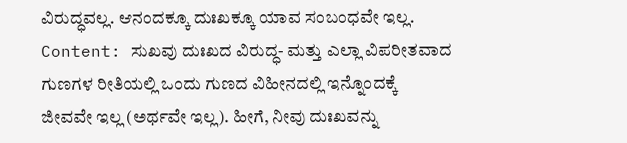ವಿರುದ್ಧವಲ್ಲ. ಆನಂದಕ್ಕೂ ದುಃಖಕ್ಕೂ ಯಾವ ಸಂಬಂಧವೇ ಇಲ್ಲ.
Content: ಸುಖವು ದುಃಖದ ವಿರುದ್ಧ- ಮತ್ತು ಎಲ್ಲಾ ವಿಪರೀತವಾದ ಗುಣಗಳ ರೀತಿಯಲ್ಲಿ ಒಂದು ಗುಣದ ವಿಹೀನದಲ್ಲಿ ಇನ್ನೊಂದಕ್ಕೆ ಜೀವವೇ ಇಲ್ಲ (ಅರ್ಥವೇ ಇಲ್ಲ). ಹೀಗೆ, ನೀವು ದುಃಖವನ್ನು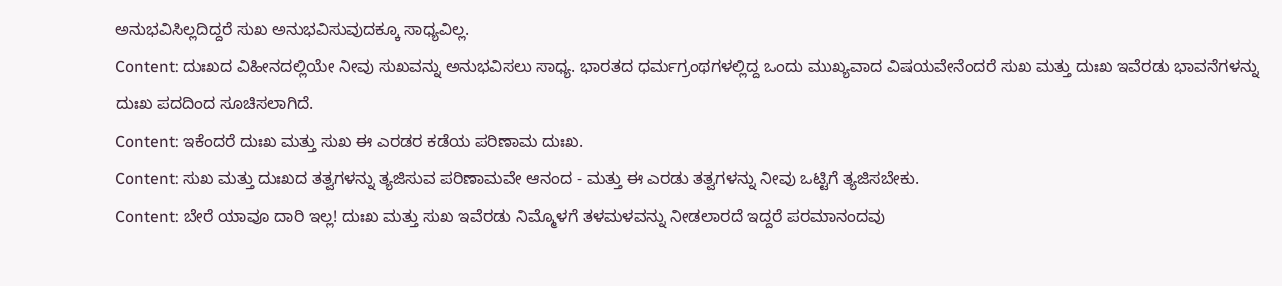ಅನುಭವಿಸಿಲ್ಲದಿದ್ದರೆ ಸುಖ ಅನುಭವಿಸುವುದಕ್ಕೂ ಸಾಧ್ಯವಿಲ್ಲ.
Content: ದುಃಖದ ವಿಹೀನದಲ್ಲಿಯೇ ನೀವು ಸುಖವನ್ನು ಅನುಭವಿಸಲು ಸಾಧ್ಯ. ಭಾರತದ ಧರ್ಮಗ್ರಂಥಗಳಲ್ಲಿದ್ದ ಒಂದು ಮುಖ್ಯವಾದ ವಿಷಯವೇನೆಂದರೆ ಸುಖ ಮತ್ತು ದುಃಖ ಇವೆರಡು ಭಾವನೆಗಳನ್ನು ದುಃಖ ಪದದಿಂದ ಸೂಚಿಸಲಾಗಿದೆ.
Content: ಇಕೆಂದರೆ ದುಃಖ ಮತ್ತು ಸುಖ ಈ ಎರಡರ ಕಡೆಯ ಪರಿಣಾಮ ದುಃಖ.
Content: ಸುಖ ಮತ್ತು ದುಃಖದ ತತ್ವಗಳನ್ನು ತ್ಯಜಿಸುವ ಪರಿಣಾಮವೇ ಆನಂದ - ಮತ್ತು ಈ ಎರಡು ತತ್ವಗಳನ್ನು ನೀವು ಒಟ್ಟಿಗೆ ತ್ಯಜಿಸಬೇಕು.
Content: ಬೇರೆ ಯಾವೂ ದಾರಿ ಇಲ್ಲ! ದುಃಖ ಮತ್ತು ಸುಖ ಇವೆರಡು ನಿಮ್ಮೊಳಗೆ ತಳಮಳವನ್ನು ನೀಡಲಾರದೆ ಇದ್ದರೆ ಪರಮಾನಂದವು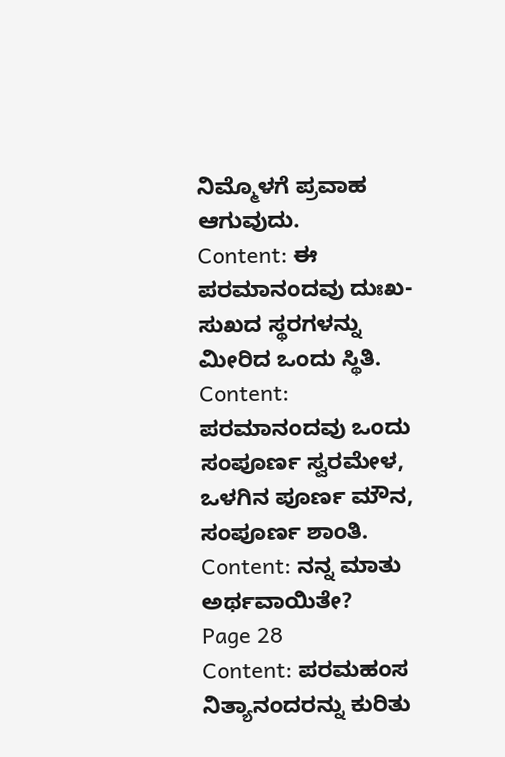ನಿಮ್ಮೊಳಗೆ ಪ್ರವಾಹ ಆಗುವುದು.
Content: ಈ ಪರಮಾನಂದವು ದುಃಖ-ಸುಖದ ಸ್ಥರಗಳನ್ನು ಮೀರಿದ ಒಂದು ಸ್ಥಿತಿ.
Content: ಪರಮಾನಂದವು ಒಂದು ಸಂಪೂರ್ಣ ಸ್ವರಮೇಳ, ಒಳಗಿನ ಪೂರ್ಣ ಮೌನ, ಸಂಪೂರ್ಣ ಶಾಂತಿ.
Content: ನನ್ನ ಮಾತು ಅರ್ಥವಾಯಿತೇ?
Page 28
Content: ಪರಮಹಂಸ ನಿತ್ಯಾನಂದರನ್ನು ಕುರಿತು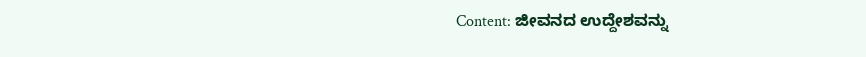Content: ಜೀವನದ ಉದ್ದೇಶವನ್ನು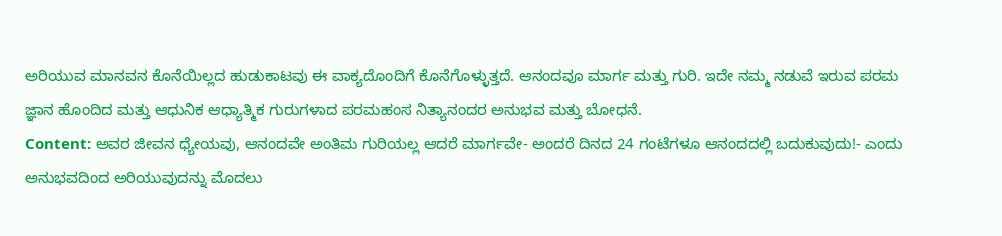ಅರಿಯುವ ಮಾನವನ ಕೊನೆಯಿಲ್ಲದ ಹುಡುಕಾಟವು ಈ ವಾಕ್ಯದೊಂದಿಗೆ ಕೊನೆಗೊಳ್ಳುತ್ತದೆ. ಆನಂದವೂ ಮಾರ್ಗ ಮತ್ತು ಗುರಿ. ಇದೇ ನಮ್ಮ ನಡುವೆ ಇರುವ ಪರಮ ಜ್ಞಾನ ಹೊಂದಿದ ಮತ್ತು ಆಧುನಿಕ ಆಧ್ಯಾತ್ಮಿಕ ಗುರುಗಳಾದ ಪರಮಹಂಸ ನಿತ್ಯಾನಂದರ ಅನುಭವ ಮತ್ತು ಬೋಧನೆ.
Content: ಅವರ ಜೀವನ ಧ್ಯೇಯವು, ಆನಂದವೇ ಅಂತಿಮ ಗುರಿಯಲ್ಲ ಆದರೆ ಮಾರ್ಗವೇ- ಅಂದರೆ ದಿನದ 24 ಗಂಟೆಗಳೂ ಆನಂದದಲ್ಲಿ ಬದುಕುವುದು!- ಎಂದು ಅನುಭವದಿಂದ ಅರಿಯುವುದನ್ನು ಮೊದಲು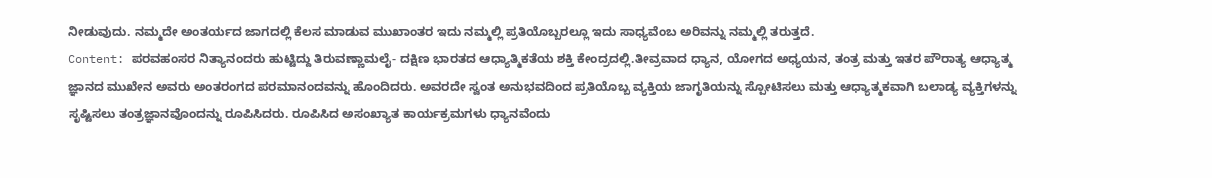ನೀಡುವುದು. ನಮ್ಮದೇ ಅಂತರ್ಯದ ಜಾಗದಲ್ಲಿ ಕೆಲಸ ಮಾಡುವ ಮುಖಾಂತರ ಇದು ನಮ್ಮಲ್ಲಿ ಪ್ರತಿಯೊಬ್ಬರಲ್ಲೂ ಇದು ಸಾಧ್ಯವೆಂಬ ಅರಿವನ್ನು ನಮ್ಮಲ್ಲಿ ತರುತ್ತದೆ.
Content: ಪರವಹಂಸರ ನಿತ್ಯಾನಂದರು ಹುಟ್ಟಿದ್ದು ತಿರುವಣ್ಣಾಮಲೈ- ದಕ್ಷಿಣ ಭಾರತದ ಆಧ್ಯಾತ್ಮಿಕತೆಯ ಶಕ್ತಿ ಕೇಂದ್ರದಲ್ಲಿ.ತೀವ್ರವಾದ ಧ್ಯಾನ, ಯೋಗದ ಅಧ್ಯಯನ, ತಂತ್ರ ಮತ್ತು ಇತರ ಪೌರಾತ್ಯ ಆಧ್ಯಾತ್ಮ ಜ್ಞಾನದ ಮುಖೇನ ಅವರು ಅಂತರಂಗದ ಪರಮಾನಂದವನ್ನು ಹೊಂದಿದರು. ಅವರದೇ ಸ್ವಂತ ಅನುಭವದಿಂದ ಪ್ರತಿಯೊಬ್ಬ ವ್ಯಕ್ತಿಯ ಜಾಗೃತಿಯನ್ನು ಸ್ಪೋಟಿಸಲು ಮತ್ತು ಆಧ್ಯಾತ್ಮಕವಾಗಿ ಬಲಾಡ್ಯ ವ್ಯಕ್ತಿಗಳನ್ನು ಸೃಷ್ಟಿಸಲು ತಂತ್ರಜ್ಞಾನವೊಂದನ್ನು ರೂಪಿಸಿದರು. ರೂಪಿಸಿದ ಅಸಂಖ್ಯಾತ ಕಾರ್ಯಕ್ರಮಗಳು ಧ್ಯಾನವೆಂದು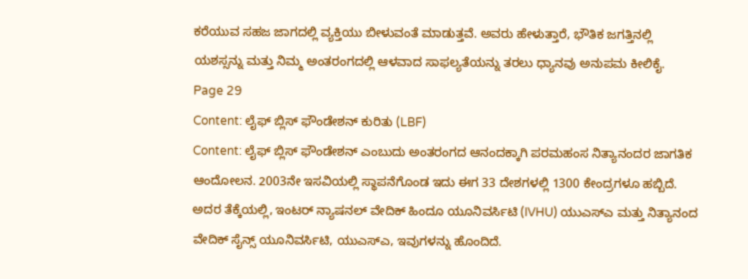ಕರೆಯುವ ಸಹಜ ಜಾಗದಲ್ಲಿ ವ್ಯಕ್ತಿಯು ಬೀಳುವಂತೆ ಮಾಡುತ್ತವೆ. ಅವರು ಹೇಳುತ್ತಾರೆ, ಭೌತಿಕ ಜಗತ್ತಿನಲ್ಲಿ ಯಶಸ್ಸನ್ನು ಮತ್ತು ನಿಮ್ಮ ಅಂತರಂಗದಲ್ಲಿ ಆಳವಾದ ಸಾಫಲ್ಯತೆಯನ್ನು ತರಲು ಧ್ಯಾನವು ಅನುಪಮ ಕೀಲಿಕೈ.
Page 29
Content: ಲೈಫ್ ಬ್ಲಿಸ್ ಫೌಂಡೇಶನ್ ಕುರಿತು (LBF)
Content: ಲೈಫ್ ಬ್ಲಿಸ್ ಫೌಂಡೇಶನ್ ಎಂಬುದು ಅಂತರಂಗದ ಆನಂದಕ್ಕಾಗಿ ಪರಮಹಂಸ ನಿತ್ಯಾನಂದರ ಜಾಗತಿಕ ಆಂದೋಲನ. 2003ನೇ ಇಸವಿಯಲ್ಲಿ ಸ್ಥಾಪನೆಗೊಂಡ ಇದು ಈಗ 33 ದೇಶಗಳಲ್ಲಿ 1300 ಕೇಂದ್ರಗಳೂ ಹಬ್ಬಿದೆ. ಅದರ ತೆಕ್ಕೆಯಲ್ಲಿ, ಇಂಟರ್ ನ್ಯಾಷನಲ್ ವೇದಿಕ್ ಹಿಂದೂ ಯೂನಿವರ್ಸಿಟಿ (IVHU) ಯುಎಸ್ಎ ಮತ್ತು ನಿತ್ಯಾನಂದ ವೇದಿಕ್ ಸೈನ್ಸ್ ಯೂನಿವರ್ಸಿಟಿ, ಯುಎಸ್ಎ, ಇವುಗಳನ್ನು ಹೊಂದಿದೆ.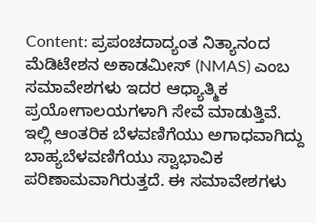Content: ಪ್ರಪಂಚದಾದ್ಯಂತ ನಿತ್ಯಾನಂದ ಮೆಡಿಟೇಶನ ಅಕಾಡಮೀಸ್ (NMAS) ಎಂಬ ಸಮಾವೇಶಗಳು ಇದರ ಆಧ್ಯಾತ್ಮಿಕ ಪ್ರಯೋಗಾಲಯಗಳಾಗಿ ಸೇವೆ ಮಾಡುತ್ತಿವೆ. ಇಲ್ಲಿ ಆಂತರಿಕ ಬೆಳವಣಿಗೆಯು ಅಗಾಧವಾಗಿದ್ದು ಬಾಹ್ಯಬೆಳವಣಿಗೆಯು ಸ್ವಾಭಾವಿಕ ಪರಿಣಾಮವಾಗಿರುತ್ತದೆ. ಈ ಸಮಾವೇಶಗಳು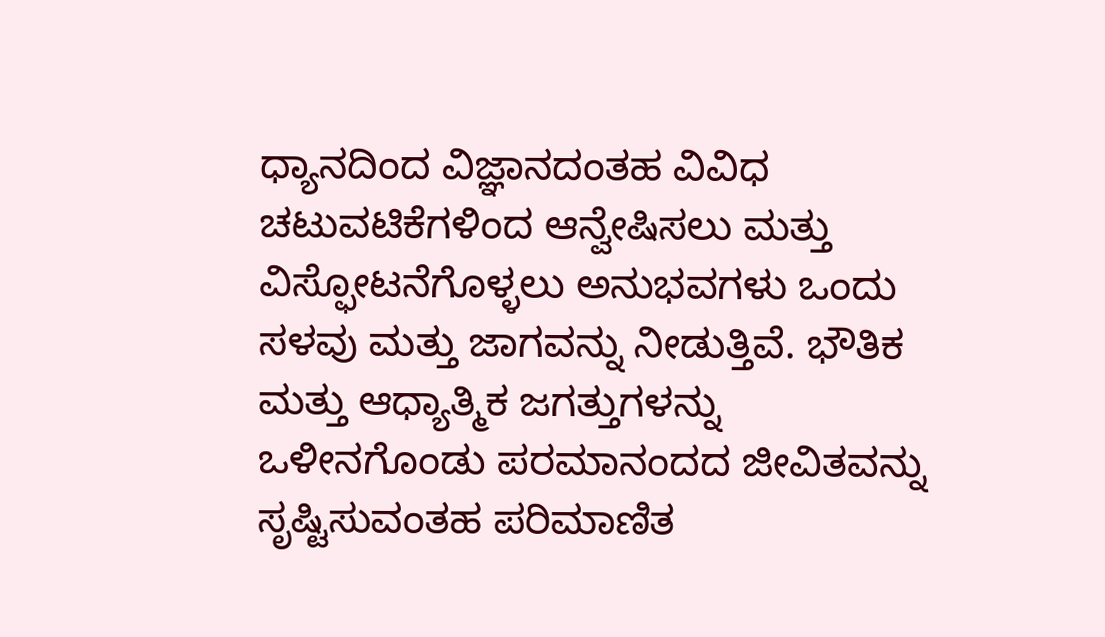ಧ್ಯಾನದಿಂದ ವಿಜ್ಞಾನದಂತಹ ವಿವಿಧ ಚಟುವಟಿಕೆಗಳಿಂದ ಆನ್ವೇಷಿಸಲು ಮತ್ತು ವಿಸ್ಫೋಟನೆಗೊಳ್ಳಲು ಅನುಭವಗಳು ಒಂದು ಸಳವು ಮತ್ತು ಜಾಗವನ್ನು ನೀಡುತ್ತಿವೆ. ಭೌತಿಕ ಮತ್ತು ಆಧ್ಯಾತ್ಮಿಕ ಜಗತ್ತುಗಳನ್ನು ಒಳೀನಗೊಂಡು ಪರಮಾನಂದದ ಜೀವಿತವನ್ನು ಸೃಷ್ಟಿಸುವಂತಹ ಪರಿಮಾಣಿತ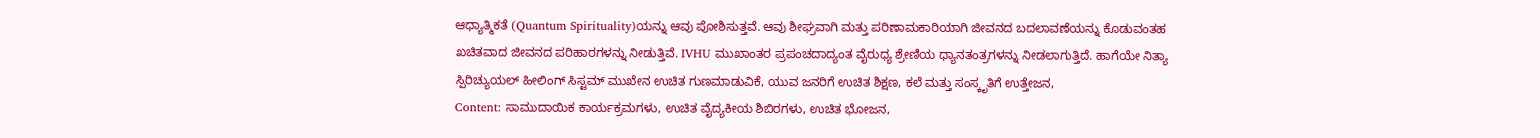ಆಧ್ಯಾತ್ಮಿಕತೆ (Quantum Spirituality)ಯನ್ನು ಆವು ಪೋಶಿಸುತ್ತವೆ. ಆವು ಶೀಘ್ರವಾಗಿ ಮತ್ತು ಪರಿಣಾಮಕಾರಿಯಾಗಿ ಜೀವನದ ಬದಲಾವಣೆಯನ್ನು ಕೊಡುವಂತಹ ಖಚಿತವಾದ ಜೀವನದ ಪರಿಹಾರಗಳನ್ನು ನೀಡುತ್ತಿವೆ. IVHU ಮುಖಾಂತರ ಪ್ರಪಂಚದಾದ್ಯಂತ ವೈರುಧ್ಯ ಶ್ರೇಣಿಯ ಧ್ಯಾನತಂತ್ರಗಳನ್ನು ನೀಡಲಾಗುತ್ತಿದೆ. ಹಾಗೆಯೇ ನಿತ್ಯಾ ಸ್ಪಿರಿಚ್ಯುಯಲ್ ಹೀಲಿಂಗ್ ಸಿಸ್ಟಮ್ ಮುಖೇನ ಉಚಿತ ಗುಣಮಾಡುವಿಕೆ, ಯುವ ಜನರಿಗೆ ಉಚಿತ ಶಿಕ್ಷಣ, ಕಲೆ ಮತ್ತು ಸಂಸ್ಕೃತಿಗೆ ಉತ್ತೇಜನ,
Content: ಸಾಮುದಾಯಿಕ ಕಾರ್ಯಕ್ರಮಗಳು, ಉಚಿತ ವೈದ್ಯಕೀಯ ಶಿಬಿರಗಳು, ಉಚಿತ ಭೋಜನ,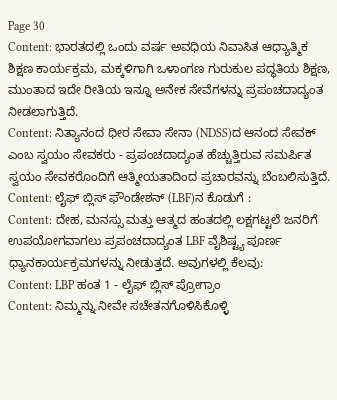Page 30
Content: ಭಾರತದಲ್ಲಿ ಒಂದು ವರ್ಷ ಅವಧಿಯ ನಿವಾಸಿತ ಆಧ್ಯಾತ್ಮಿಕ ಶಿಕ್ಷಣ ಕಾರ್ಯಕ್ರಮ, ಮಕ್ಕಳಿಗಾಗಿ ಒಳಾಂಗಣ ಗುರುಕುಲ ಪದ್ಧತಿಯ ಶಿಕ್ಷಣ, ಮುಂತಾದ ಇದೇ ರೀತಿಯ ಇನ್ನೂ ಅನೇಕ ಸೇವೆಗಳನ್ನು ಪ್ರಪಂಚದಾದ್ಯಂತ ನೀಡಲಾಗುತ್ತಿದೆ.
Content: ನಿತ್ಯಾನಂದ ಧೀರ ಸೇವಾ ಸೇನಾ (NDSS)ದ ಆನಂದ ಸೇವಕ್ ಎಂಬ ಸ್ವಯಂ ಸೇವಕರು - ಪ್ರಪಂಚದಾದ್ಯಂತ ಹೆಚ್ಚುತ್ತಿರುವ ಸಮರ್ಪಿತ ಸ್ವಯಂ ಸೇವಕರೊಂದಿಗೆ ಆತ್ಮೀಯತಾದಿಂದ ಪ್ರಚಾರವನ್ನು ಬೆಂಬಲಿಸುತ್ತಿದೆ.
Content: ಲೈಫ್ ಬ್ಲಿಸ್ ಫೌಂಡೇಶನ್ (LBF)ನ ಕೊಡುಗೆ :
Content: ದೇಹ, ಮನಸ್ಸು ಮತ್ತು ಆತ್ಮದ ಹಂತದಲ್ಲಿ ಲಕ್ಷಗಟ್ಟಲೆ ಜನರಿಗೆ ಉಪಯೋಗವಾಗಲು ಪ್ರಪಂಚದಾದ್ಯಂತ LBF ವೈಶಿಷ್ಟ್ಯ ಪೂರ್ಣ ಧ್ಯಾನಕಾರ್ಯಕ್ರಮಗಳನ್ನು ನೀಡುತ್ತದೆ. ಅವುಗಳಲ್ಲಿ ಕೆಲವು:
Content: LBP ಹಂತ 1 - ಲೈಫ್ ಬ್ಲಿಸ್ ಪ್ರೋಗ್ರಾಂ
Content: ನಿಮ್ಮನ್ನು ನೀವೇ ಸಚೇತನಗೊಳಿಸಿಕೊಳ್ಳಿ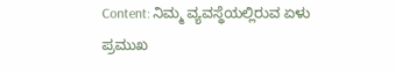Content: ನಿಮ್ಮ ವ್ಯವಸ್ಥೆಯಲ್ಲಿರುವ ಏಳು ಪ್ರಮುಖ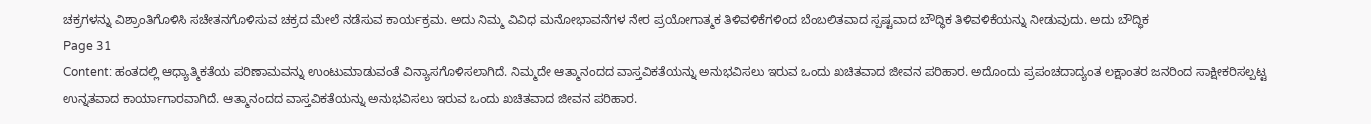ಚಕ್ರಗಳನ್ನು ವಿಶ್ರಾಂತಿಗೊಳಿಸಿ ಸಚೇತನಗೊಳಿಸುವ ಚಕ್ರದ ಮೇಲೆ ನಡೆಸುವ ಕಾರ್ಯಕ್ರಮ. ಅದು ನಿಮ್ಮ ವಿವಿಧ ಮನೋಭಾವನೆಗಳ ನೇರ ಪ್ರಯೋಗಾತ್ಮಕ ತಿಳಿವಳಿಕೆಗಳಿಂದ ಬೆಂಬಲಿತವಾದ ಸ್ಪಷ್ಟವಾದ ಬೌದ್ಧಿಕ ತಿಳಿವಳಿಕೆಯನ್ನು ನೀಡುವುದು. ಅದು ಬೌದ್ಧಿಕ
Page 31
Content: ಹಂತದಲ್ಲಿ ಆಧ್ಯಾತ್ಮಿಕತೆಯ ಪರಿಣಾಮವನ್ನು ಉಂಟುಮಾಡುವಂತೆ ವಿನ್ಯಾಸಗೊಳಿಸಲಾಗಿದೆ. ನಿಮ್ಮದೇ ಆತ್ಮಾನಂದದ ವಾಸ್ತವಿಕತೆಯನ್ನು ಅನುಭವಿಸಲು ಇರುವ ಒಂದು ಖಚಿತವಾದ ಜೀವನ ಪರಿಹಾರ. ಅದೊಂದು ಪ್ರಪಂಚದಾದ್ಯಂತ ಲಕ್ಷಾಂತರ ಜನರಿಂದ ಸಾಕ್ಷೀಕರಿಸಲ್ಪಟ್ಟ ಉನ್ನತವಾದ ಕಾರ್ಯಾಗಾರವಾಗಿದೆ. ಆತ್ಮಾನಂದದ ವಾಸ್ತವಿಕತೆಯನ್ನು ಅನುಭವಿಸಲು ಇರುವ ಒಂದು ಖಚಿತವಾದ ಜೀವನ ಪರಿಹಾರ.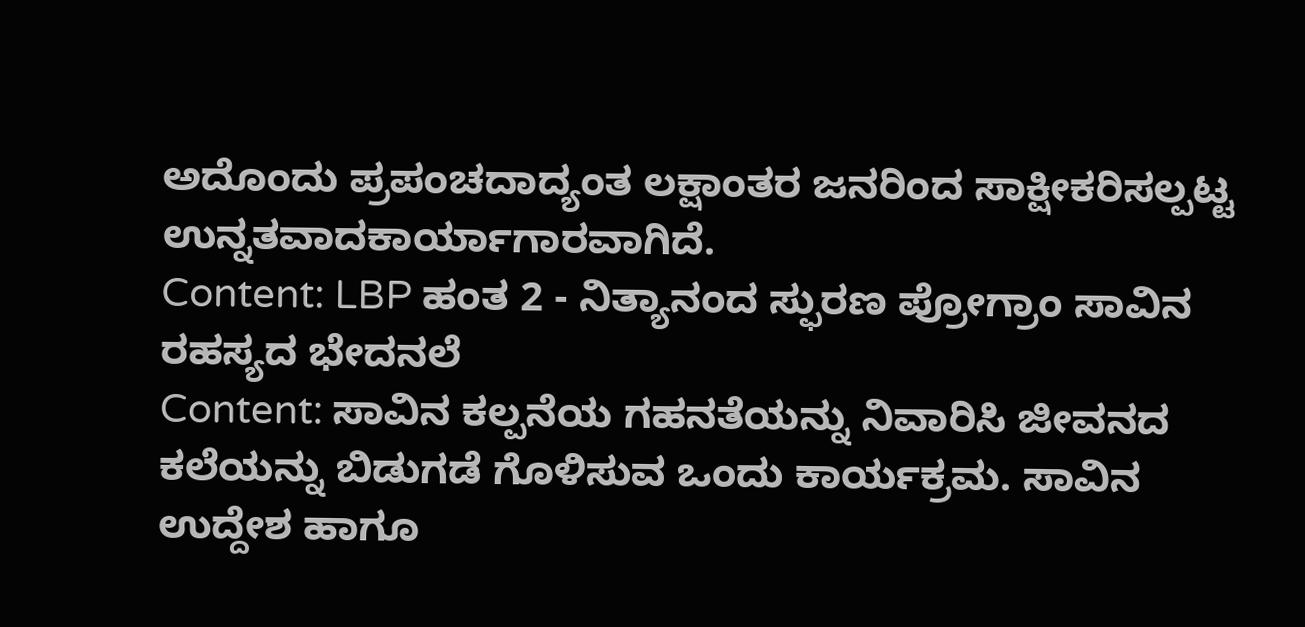ಅದೊಂದು ಪ್ರಪಂಚದಾದ್ಯಂತ ಲಕ್ಷಾಂತರ ಜನರಿಂದ ಸಾಕ್ಷೀಕರಿಸಲ್ಪಟ್ಟ ಉನ್ನತವಾದಕಾರ್ಯಾಗಾರವಾಗಿದೆ.
Content: LBP ಹಂತ 2 - ನಿತ್ಯಾನಂದ ಸ್ಫುರಣ ಪ್ರೋಗ್ರಾಂ ಸಾವಿನ ರಹಸ್ಯದ ಭೇದನಲೆ
Content: ಸಾವಿನ ಕಲ್ಪನೆಯ ಗಹನತೆಯನ್ನು ನಿವಾರಿಸಿ ಜೀವನದ ಕಲೆಯನ್ನು ಬಿಡುಗಡೆ ಗೊಳಿಸುವ ಒಂದು ಕಾರ್ಯಕ್ರಮ. ಸಾವಿನ ಉದ್ದೇಶ ಹಾಗೂ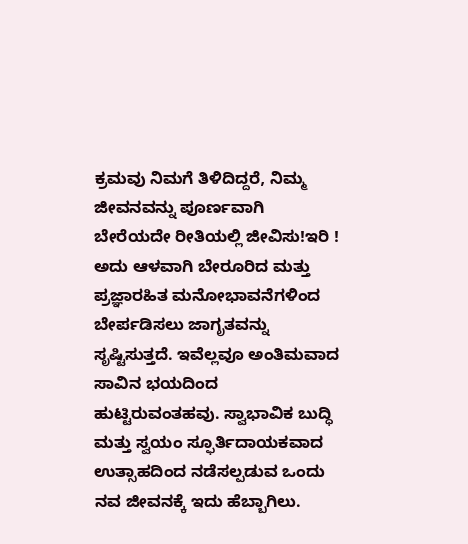ಕ್ರಮವು ನಿಮಗೆ ತಿಳಿದಿದ್ದರೆ, ನಿಮ್ಮ ಜೀವನವನ್ನು ಪೂರ್ಣವಾಗಿ ಬೇರೆಯದೇ ರೀತಿಯಲ್ಲಿ ಜೀವಿಸು!ಇರಿ ! ಅದು ಆಳವಾಗಿ ಬೇರೂರಿದ ಮತ್ತು ಪ್ರಜ್ಞಾರಹಿತ ಮನೋಭಾವನೆಗಳಿಂದ ಬೇರ್ಪಡಿಸಲು ಜಾಗೃತವನ್ನು ಸೃಷ್ಟಿಸುತ್ತದೆ. ಇವೆಲ್ಲವೂ ಅಂತಿಮವಾದ ಸಾವಿನ ಭಯದಿಂದ ಹುಟ್ಟಿರುವಂತಹವು. ಸ್ವಾಭಾವಿಕ ಬುದ್ಧಿ ಮತ್ತು ಸ್ವಯಂ ಸ್ಫೂರ್ತಿದಾಯಕವಾದ ಉತ್ಸಾಹದಿಂದ ನಡೆಸಲ್ಪಡುವ ಒಂದು ನವ ಜೀವನಕ್ಕೆ ಇದು ಹೆಬ್ಬಾಗಿಲು.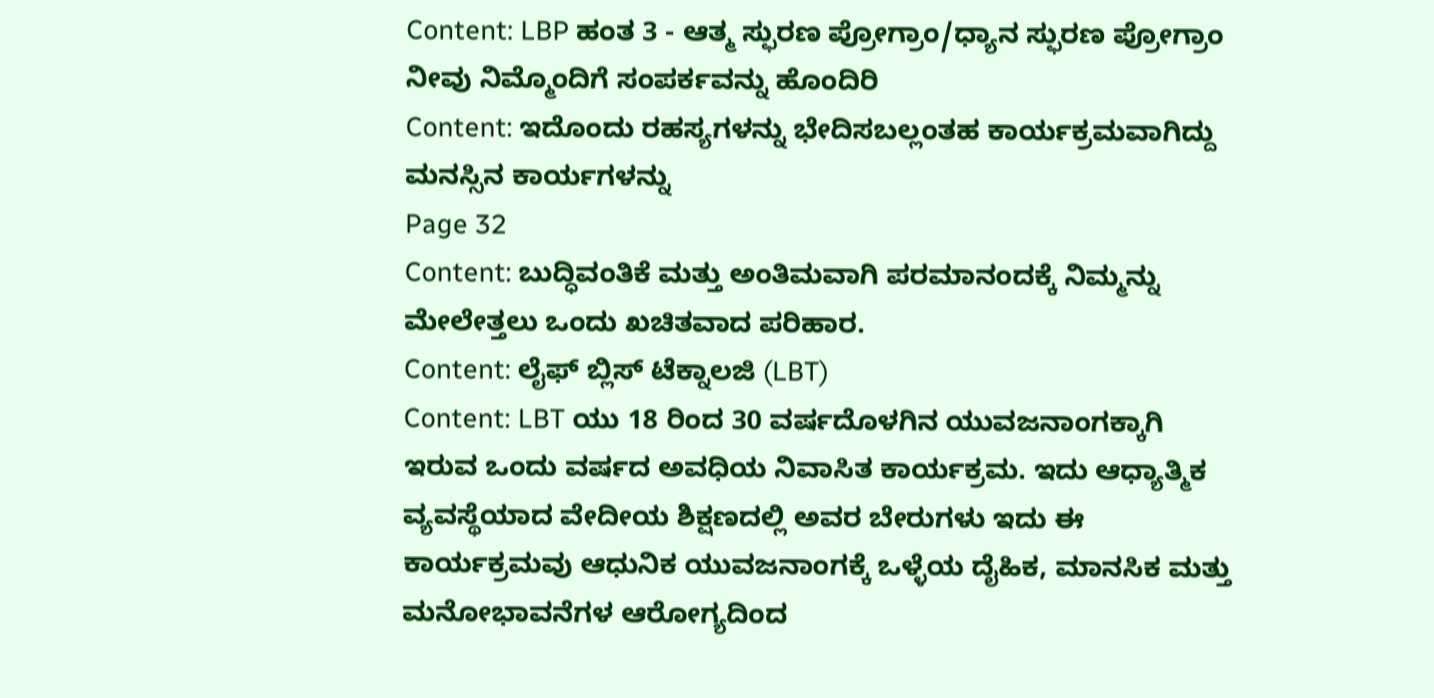Content: LBP ಹಂತ 3 - ಆತ್ಮ ಸ್ಫುರಣ ಪ್ರೋಗ್ರಾಂ/ಧ್ಯಾನ ಸ್ಫುರಣ ಪ್ರೋಗ್ರಾಂ ನೀವು ನಿಮ್ಮೊಂದಿಗೆ ಸಂಪರ್ಕವನ್ನು ಹೊಂದಿರಿ
Content: ಇದೊಂದು ರಹಸ್ಯಗಳನ್ನು ಭೇದಿಸಬಲ್ಲಂತಹ ಕಾರ್ಯಕ್ರಮವಾಗಿದ್ದು ಮನಸ್ಸಿನ ಕಾರ್ಯಗಳನ್ನು
Page 32
Content: ಬುದ್ಧಿವಂತಿಕೆ ಮತ್ತು ಅಂತಿಮವಾಗಿ ಪರಮಾನಂದಕ್ಕೆ ನಿಮ್ಮನ್ನು ಮೇಲೇತ್ತಲು ಒಂದು ಖಚಿತವಾದ ಪರಿಹಾರ.
Content: ಲೈಫ್ ಬ್ಲಿಸ್ ಟೆಕ್ನಾಲಜಿ (LBT)
Content: LBT ಯು 18 ರಿಂದ 30 ವರ್ಷದೊಳಗಿನ ಯುವಜನಾಂಗಕ್ಕಾಗಿ ಇರುವ ಒಂದು ವರ್ಷದ ಅವಧಿಯ ನಿವಾಸಿತ ಕಾರ್ಯಕ್ರಮ. ಇದು ಆಧ್ಯಾತ್ಮಿಕ ವ್ಯವಸ್ಥೆಯಾದ ವೇದೀಯ ಶಿಕ್ಷಣದಲ್ಲಿ ಅವರ ಬೇರುಗಳು ಇದು ಈ ಕಾರ್ಯಕ್ರಮವು ಆಧುನಿಕ ಯುವಜನಾಂಗಕ್ಕೆ ಒಳ್ಳೆಯ ದೈಹಿಕ, ಮಾನಸಿಕ ಮತ್ತು ಮನೋಭಾವನೆಗಳ ಆರೋಗ್ಯದಿಂದ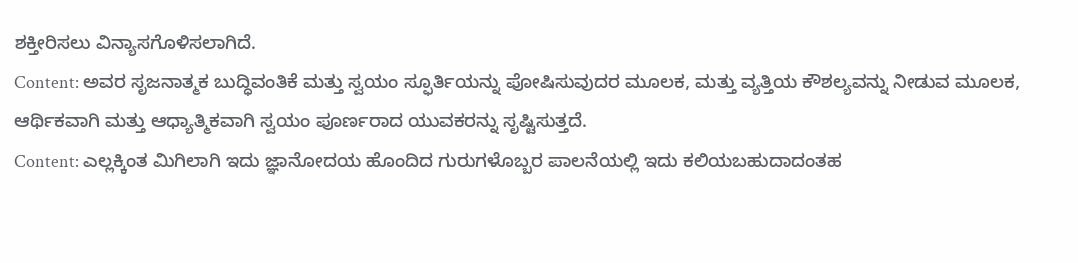ಶಕ್ತೀರಿಸಲು ವಿನ್ಯಾಸಗೊಳಿಸಲಾಗಿದೆ.
Content: ಅವರ ಸೃಜನಾತ್ಮಕ ಬುದ್ಧಿವಂತಿಕೆ ಮತ್ತು ಸ್ವಯಂ ಸ್ಫೂರ್ತಿಯನ್ನು ಪೋಷಿಸುವುದರ ಮೂಲಕ, ಮತ್ತು ವ್ಯತ್ತಿಯ ಕೌಶಲ್ಯವನ್ನು ನೀಡುವ ಮೂಲಕ, ಆರ್ಥಿಕವಾಗಿ ಮತ್ತು ಆಧ್ಯಾತ್ಮಿಕವಾಗಿ ಸ್ವಯಂ ಪೂರ್ಣರಾದ ಯುವಕರನ್ನು ಸೃಷ್ಟಿಸುತ್ತದೆ.
Content: ಎಲ್ಲಕ್ಕಿಂತ ಮಿಗಿಲಾಗಿ ಇದು ಜ್ಞಾನೋದಯ ಹೊಂದಿದ ಗುರುಗಳೊಬ್ಬರ ಪಾಲನೆಯಲ್ಲಿ ಇದು ಕಲಿಯಬಹುದಾದಂತಹ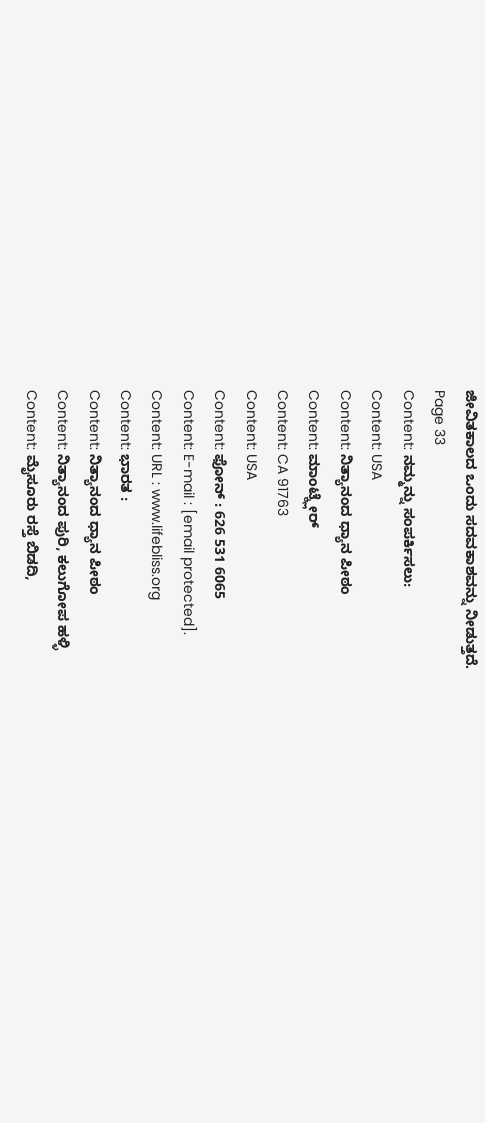ಜೀವಿತಕಾಲದ ಒಂದು ಸದವಕಾಶವನ್ನು ನೀಡುತ್ತದೆ.
Page 33
Content: ನಮ್ಮನ್ನು ಸಂಪರ್ಕಿಸಲು:
Content: USA
Content: ನಿತ್ಯಾನಂದ ಧ್ಯಾನ ಪೀಠಂ
Content: ಮಾಂಟ್ಕ್ಲೇರ್
Content: CA 91763
Content: USA
Content: ಫೋನ್ : 626 531 6065
Content: E-mail : [email protected].
Content: URL : www.lifebliss.org
Content: ಭಾರತ :
Content: ನಿತ್ಯಾನಂದ ಧ್ಯಾನ ಪೀಠಂ
Content: ನಿತ್ಯಾನಂದ ಪುರಿ, ಕಲುಗೋಪ ಹಳ್ಳಿ
Content: ಮೈಸೂರು ರಸ್ತೆ ಬಿಡದಿ,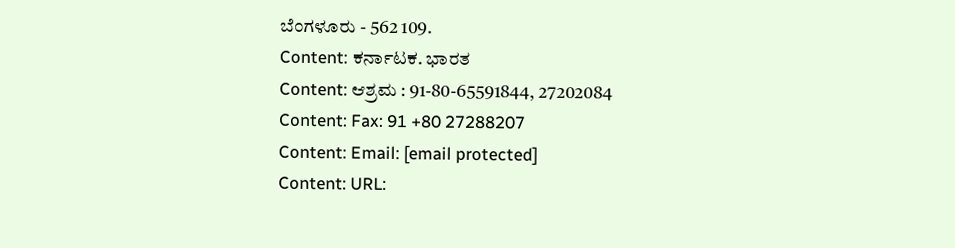ಬೆಂಗಳೂರು - 562 109.
Content: ಕರ್ನಾಟಕ. ಭಾರತ
Content: ಆಶ್ರಮ : 91-80-65591844, 27202084
Content: Fax: 91 +80 27288207
Content: Email: [email protected]
Content: URL: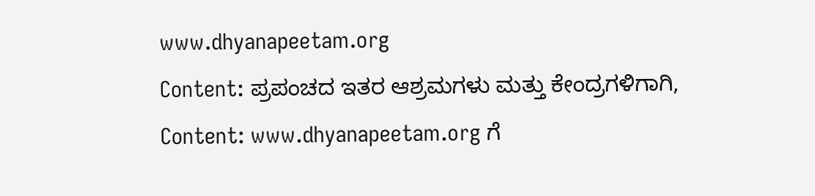www.dhyanapeetam.org
Content: ಪ್ರಪಂಚದ ಇತರ ಆಶ್ರಮಗಳು ಮತ್ತು ಕೇಂದ್ರಗಳಿಗಾಗಿ,
Content: www.dhyanapeetam.org ಗೆ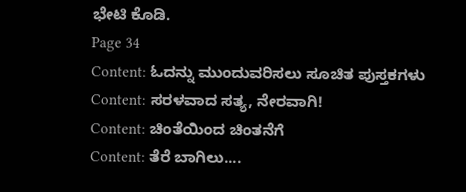ಭೇಟಿ ಕೊಡಿ.
Page 34
Content: ಓದನ್ನು ಮುಂದುವರಿಸಲು ಸೂಚಿತ ಪುಸ್ತಕಗಳು
Content: ಸರಳವಾದ ಸತ್ಯ, ನೇರವಾಗಿ!
Content: ಚಿಂತೆಯಿಂದ ಚಿಂತನೆಗೆ
Content: ತೆರೆ ಬಾಗಿಲು....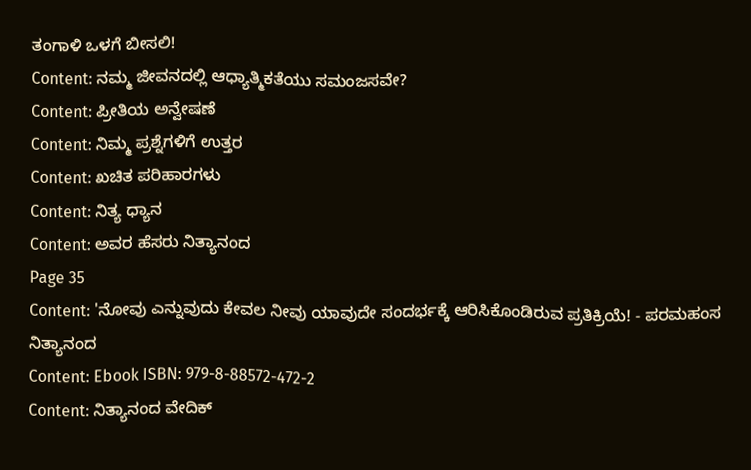ತಂಗಾಳಿ ಒಳಗೆ ಬೀಸಲಿ!
Content: ನಮ್ಮ ಜೀವನದಲ್ಲಿ ಆಧ್ಯಾತ್ಮಿಕತೆಯು ಸಮಂಜಸವೇ?
Content: ಪ್ರೀತಿಯ ಅನ್ವೇಷಣೆ
Content: ನಿಮ್ಮ ಪ್ರಶ್ನೆಗಳಿಗೆ ಉತ್ತರ
Content: ಖಚಿತ ಪರಿಹಾರಗಳು
Content: ನಿತ್ಯ ಧ್ಯಾನ
Content: ಅವರ ಹೆಸರು ನಿತ್ಯಾನಂದ
Page 35
Content: 'ನೋವು ಎನ್ನುವುದು ಕೇವಲ ನೀವು ಯಾವುದೇ ಸಂದರ್ಭಕ್ಕೆ ಆರಿಸಿಕೊಂಡಿರುವ ಪ್ರತಿಕ್ರಿಯೆ! - ಪರಮಹಂಸ ನಿತ್ಯಾನಂದ
Content: Ebook ISBN: 979-8-88572-472-2
Content: ನಿತ್ಯಾನಂದ ವೇದಿಕ್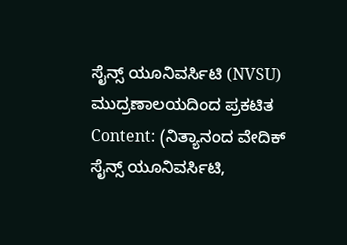ಸೈನ್ಸ್ ಯೂನಿವರ್ಸಿಟಿ (NVSU) ಮುದ್ರಣಾಲಯದಿಂದ ಪ್ರಕಟಿತ
Content: (ನಿತ್ಯಾನಂದ ವೇದಿಕ್ ಸೈನ್ಸ್ ಯೂನಿವರ್ಸಿಟಿ,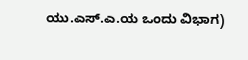ಯು.ಎಸ್.ಎ.ಯ ಒಂದು ವಿಭಾಗ)